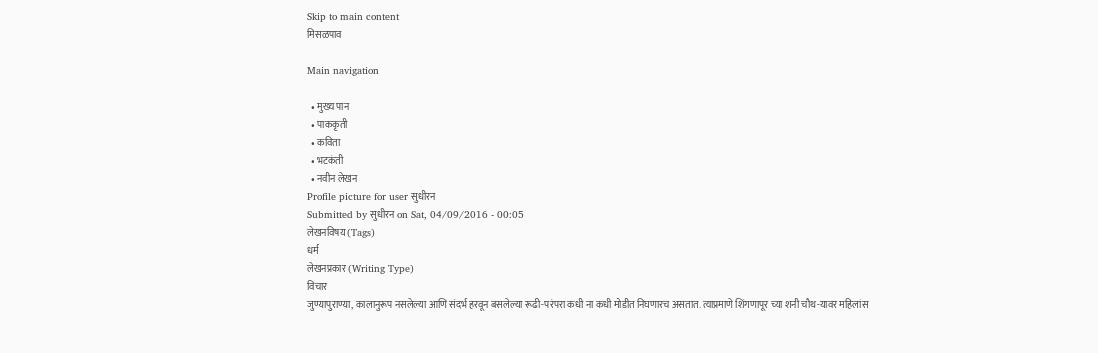Skip to main content
मिसळपाव

Main navigation

  • मुख्य पान
  • पाककृती
  • कविता
  • भटकंती
  • नवीन लेखन
Profile picture for user सुधीरन
Submitted by सुधीरन on Sat, 04/09/2016 - 00:05
लेखनविषय (Tags)
धर्म
लेखनप्रकार (Writing Type)
विचार
जुण्यापुराण्या, कालानुरूप नसलेल्या आणि संदर्भ हरवून बसलेल्या रूढी-परंपरा कधी ना कधी मोडीत निघणारच असतात. त्याप्रमाणे शिंगणापूर च्या शनी चौथ-यावर महिलांस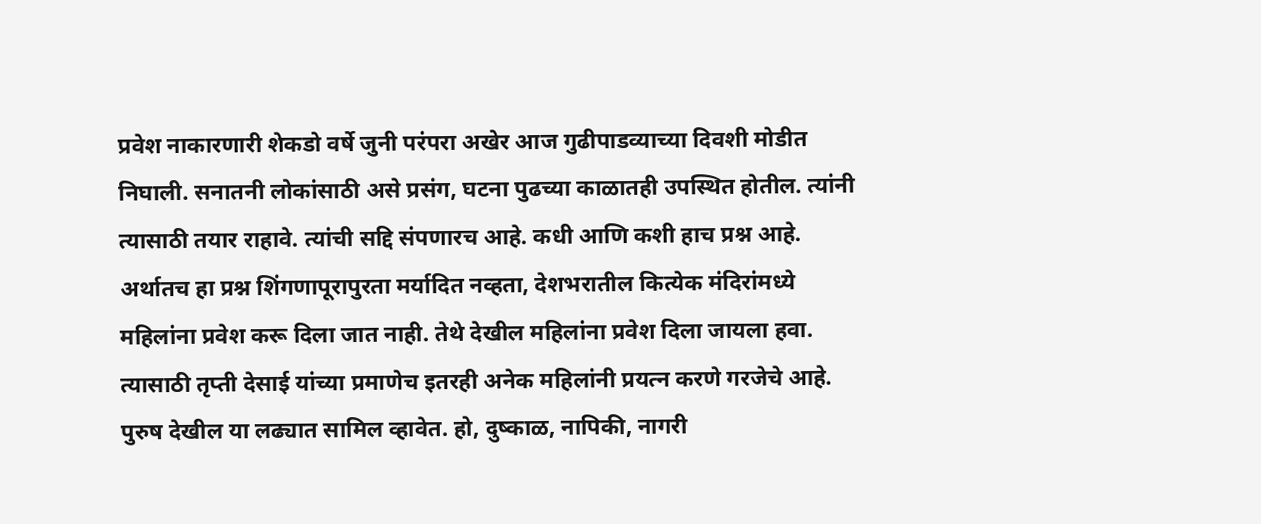प्रवेश नाकारणारी शेकडो वर्षे जुनी परंपरा अखेर आज गुढीपाडव्याच्या दिवशी मोडीत निघाली. सनातनी लोकांसाठी असे प्रसंग, घटना पुढच्या काळातही उपस्थित होतील. त्यांनी त्यासाठी तयार राहावे. त्यांची सद्दि संपणारच आहे. कधी आणि कशी हाच प्रश्न आहे. अर्थातच हा प्रश्न शिंगणापूरापुरता मर्यादित नव्हता, देशभरातील कित्येक मंदिरांमध्ये महिलांना प्रवेश करू दिला जात नाही. तेथे देखील महिलांना प्रवेश दिला जायला हवा. त्यासाठी तृप्ती देसाई यांच्या प्रमाणेच इतरही अनेक महिलांनी प्रयत्न करणे गरजेचे आहे. पुरुष देखील या लढ्यात सामिल व्हावेत. हो, दुष्काळ, नापिकी, नागरी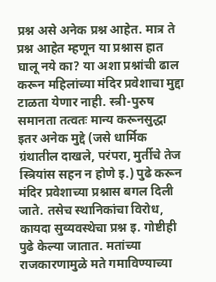प्रश्न असे अनेक प्रश्न आहेत. मात्र ते प्रश्न आहेत म्हणून या प्रश्नास हात घालू नये का? या अशा प्रश्नांची ढाल करून महिलांच्या मंदिर प्रवेशाचा मुद्दा टाळता येणार नाही. स्त्री-पुरुष समानता तत्वतः मान्य करूनसुद्धा इतर अनेक मुद्दे (जसे धार्मिक ग्रंथातील दाखले, परंपरा, मुर्तीचे तेज स्त्रियांस सहन न होणे इ.) पुढे करून मंदिर प्रवेशाच्या प्रश्नास बगल दिली जाते. तसेच स्थानिकांचा विरोध, कायदा सुव्यवस्थेचा प्रश्न इ. गोष्टीही पुढे केल्या जातात. मतांच्या राजकारणामुळे मते गमाविण्याच्या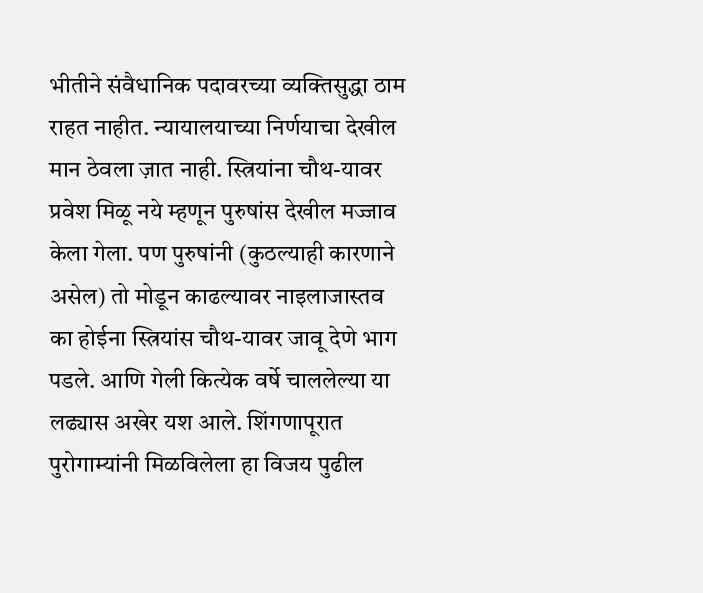भीतीने संवैधानिक पदावरच्या व्यक्तिसुद्धा ठाम राहत नाहीत. न्यायालयाच्या निर्णयाचा देखील मान ठेवला ज़ात नाही. स्त्रियांना चौथ-यावर प्रवेश मिळू नये म्हणून पुरुषांस देखील मज्जाव केला गेला. पण पुरुषांनी (कुठल्याही कारणाने असेल) तो मोडून काढल्यावर नाइलाजास्तव का होईना स्त्रियांस चौथ-यावर जावू देणे भाग पडले. आणि गेली कित्येक वर्षे चाललेल्या या लढ्यास अखेर यश आले. शिंगणापूरात पुरोगाम्यांनी मिळविलेला हा विजय पुढील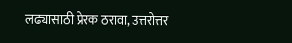लढ्यासाठी प्रेरक ठरावा, उत्तरोत्तर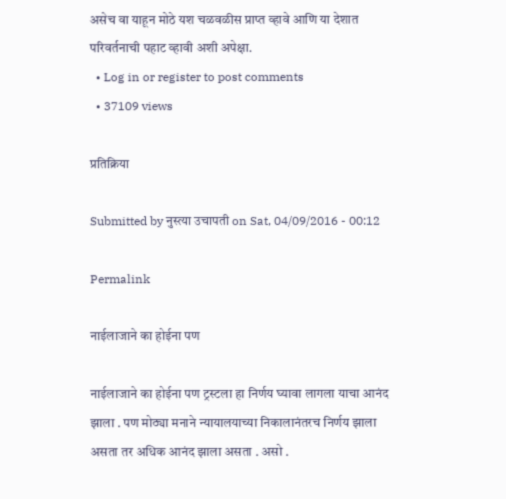असेच वा याहून मोठे यश चळवळीस प्राप्त व्हावे आणि या देशात परिवर्तनाची पहाट व्हावी अशी अपेक्षा.
  • Log in or register to post comments
  • 37109 views

प्रतिक्रिया

Submitted by नुस्त्या उचापती on Sat, 04/09/2016 - 00:12

Permalink

नाईलाजाने का होईना पण

नाईलाजाने का होईना पण ट्रस्टला हा निर्णय घ्यावा लागला याचा आनंद झाला . पण मोठ्या मनाने न्यायालयाच्या निकालानंतरच निर्णय झाला असता तर अधिक आनंद झाला असता . असो .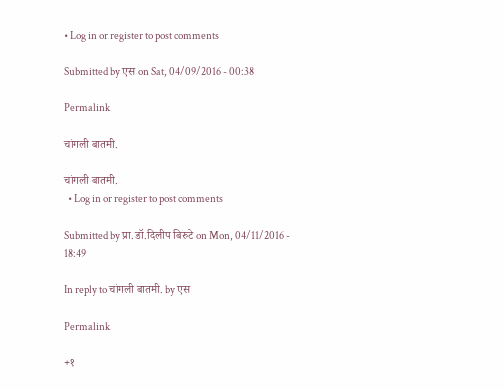• Log in or register to post comments

Submitted by एस on Sat, 04/09/2016 - 00:38

Permalink

चांगली बातमी.

चांगली बातमी.
  • Log in or register to post comments

Submitted by प्रा.डॉ.दिलीप बिरुटे on Mon, 04/11/2016 - 18:49

In reply to चांगली बातमी. by एस

Permalink

+१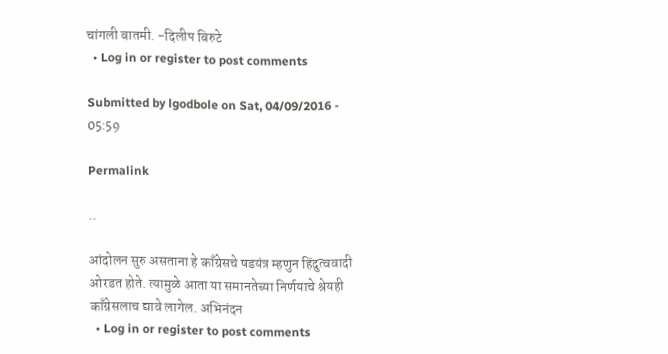चांगली बातमी. -दिलीप बिरुटे
  • Log in or register to post comments

Submitted by lgodbole on Sat, 04/09/2016 - 05:59

Permalink

..

आंदोलन सुरु असताना हे काँग्रेसचे षडयंत्र म्हणुन हिंदुत्ववादी ओरडत होते. त्यामुळे आता या समानतेच्या निर्णयाचे श्रेयही काँग्रेसलाच द्यावे लागेल. अभिनंदन
  • Log in or register to post comments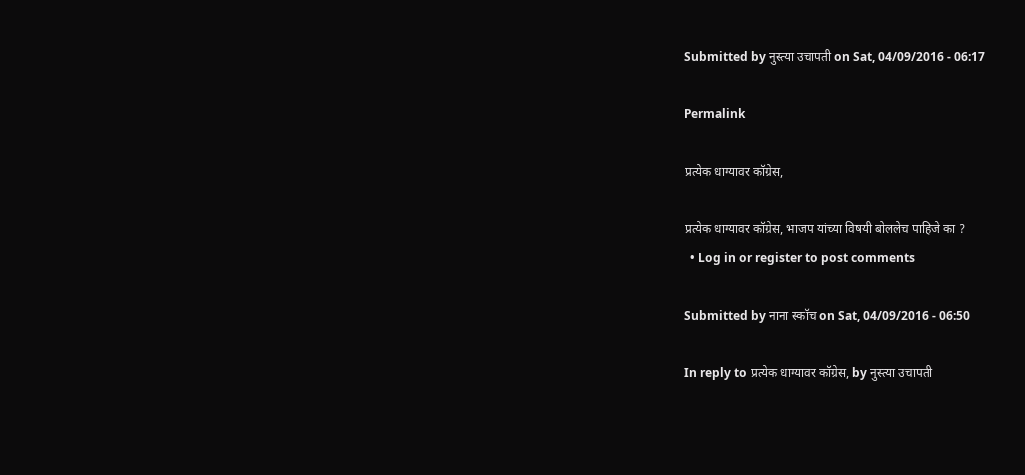Submitted by नुस्त्या उचापती on Sat, 04/09/2016 - 06:17

Permalink

प्रत्येक धाग्यावर कॉग्रेस,

प्रत्येक धाग्यावर कॉग्रेस, भाजप यांच्या विषयी बोललेच पाहिजे का ?
  • Log in or register to post comments

Submitted by नाना स्कॉच on Sat, 04/09/2016 - 06:50

In reply to प्रत्येक धाग्यावर कॉग्रेस, by नुस्त्या उचापती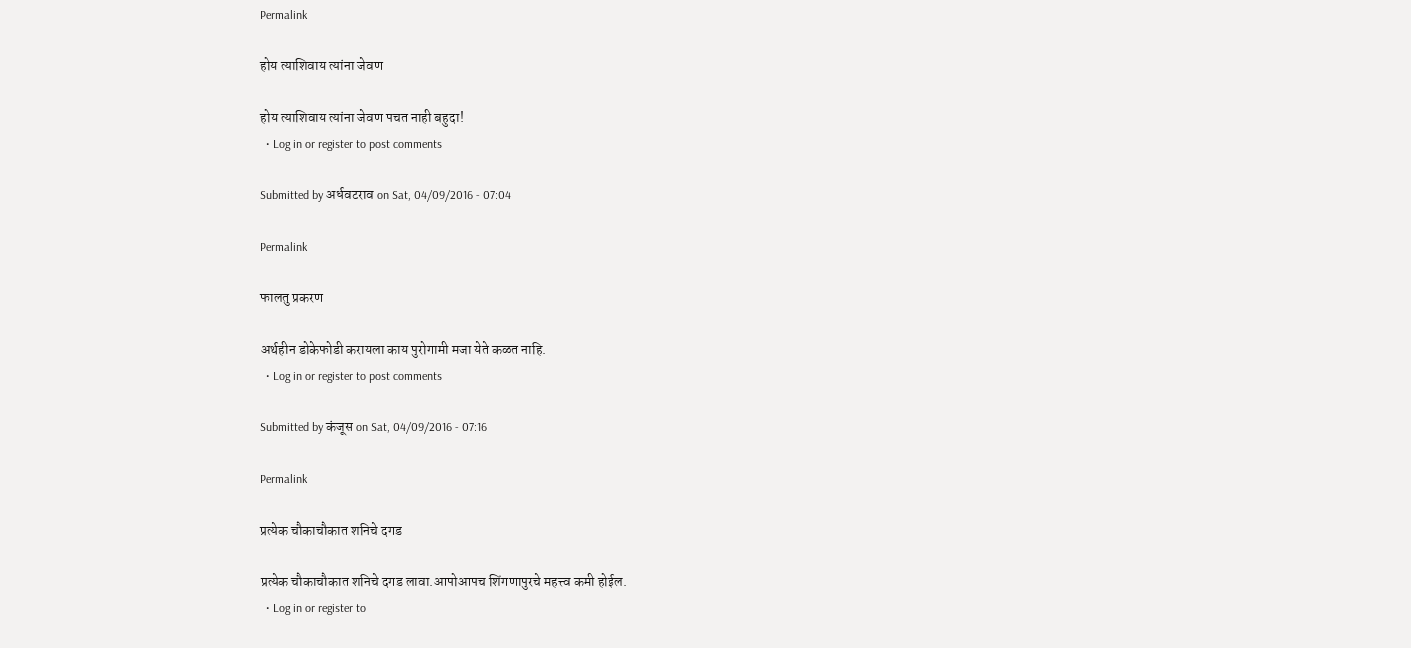Permalink

होय त्याशिवाय त्यांना जेवण

होय त्याशिवाय त्यांना जेवण पचत नाही बहुदा!
  • Log in or register to post comments

Submitted by अर्धवटराव on Sat, 04/09/2016 - 07:04

Permalink

फालतु प्रकरण

अर्थहीन डोकेफोडी करायला काय पुरोगामी मजा येते कळत नाहि.
  • Log in or register to post comments

Submitted by कंजूस on Sat, 04/09/2016 - 07:16

Permalink

प्रत्येक चौकाचौकात शनिचे दगड

प्रत्येक चौकाचौकात शनिचे दगड लावा.आपोआपच शिंगणापुरचे महत्त्व कमी होईल.
  • Log in or register to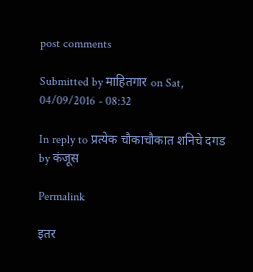post comments

Submitted by माहितगार on Sat, 04/09/2016 - 08:32

In reply to प्रत्येक चौकाचौकात शनिचे दगड by कंजूस

Permalink

इतर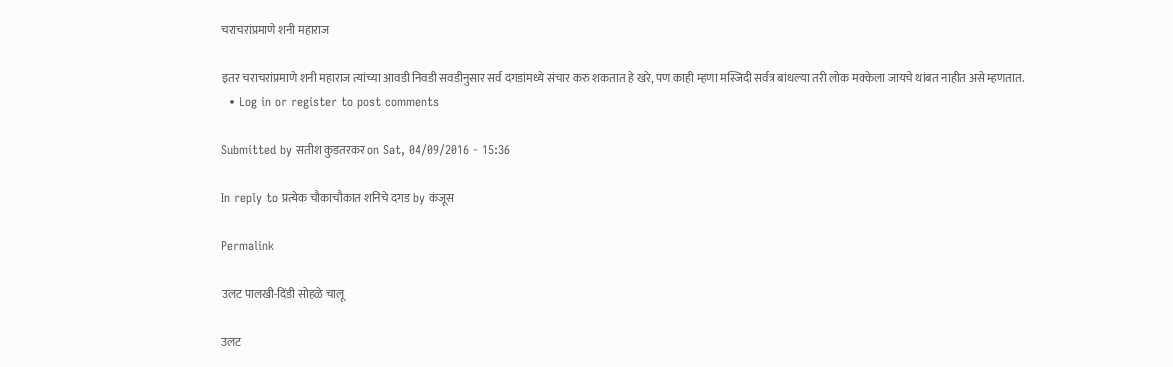चराचरांप्रमाणे शनी महाराज

इतर चराचरांप्रमाणे शनी महाराज त्यांच्या आवडी निवडी सवडीनुसार सर्व दगडांमध्ये संचार करु शकतात हे खरे, पण काही म्हणा मस्जिदी सर्वत्र बांधल्या तरी लोक मक्केला जायचे थांबत नाहीत असे म्हणतात.
  • Log in or register to post comments

Submitted by सतीश कुडतरकर on Sat, 04/09/2016 - 15:36

In reply to प्रत्येक चौकाचौकात शनिचे दगड by कंजूस

Permalink

उलट पालखी-दिंडी सोहळे चालू

उलट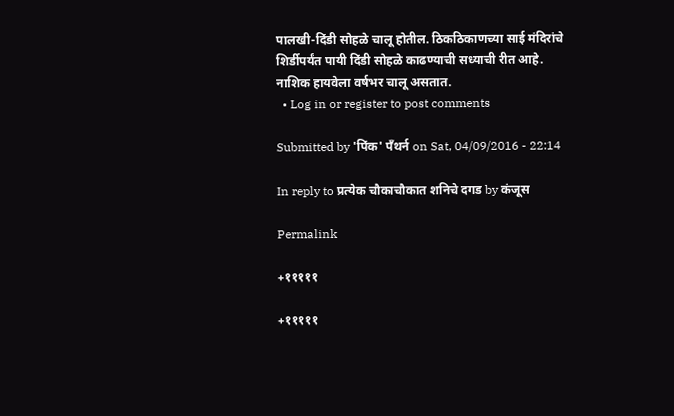पालखी-दिंडी सोहळे चालू होतील. ठिकठिकाणच्या साई मंदिरांचे शिर्डीपर्यंत पायी दिंडी सोहळे काढण्याची सध्याची रीत आहे. नाशिक हायवेला वर्षभर चालू असतात.
  • Log in or register to post comments

Submitted by 'पिंक' पॅंथर्न on Sat, 04/09/2016 - 22:14

In reply to प्रत्येक चौकाचौकात शनिचे दगड by कंजूस

Permalink

+१११११

+१११११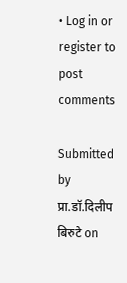• Log in or register to post comments

Submitted by प्रा.डॉ.दिलीप बिरुटे on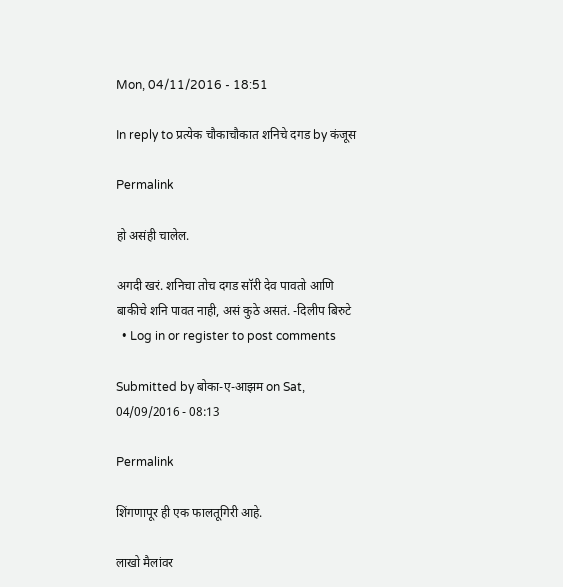Mon, 04/11/2016 - 18:51

In reply to प्रत्येक चौकाचौकात शनिचे दगड by कंजूस

Permalink

हो असंही चालेल.

अगदी खरं. शनिचा तोच दगड सॉरी देव पावतो आणि बाकीचे शनि पावत नाही, असं कुठे असतं. -दिलीप बिरुटे
  • Log in or register to post comments

Submitted by बोका-ए-आझम on Sat, 04/09/2016 - 08:13

Permalink

शिंगणापूर ही एक फालतूगिरी आहे.

लाखो मैलांवर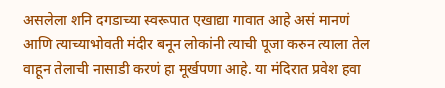असलेला शनि दगडाच्या स्वरूपात एखाद्या गावात आहे असं मानणं आणि त्याच्याभोवती मंदीर बनून लोकांनी त्याची पूजा करुन त्याला तेल वाहून तेलाची नासाडी करणं हा मूर्खपणा आहे. या मंदिरात प्रवेश हवा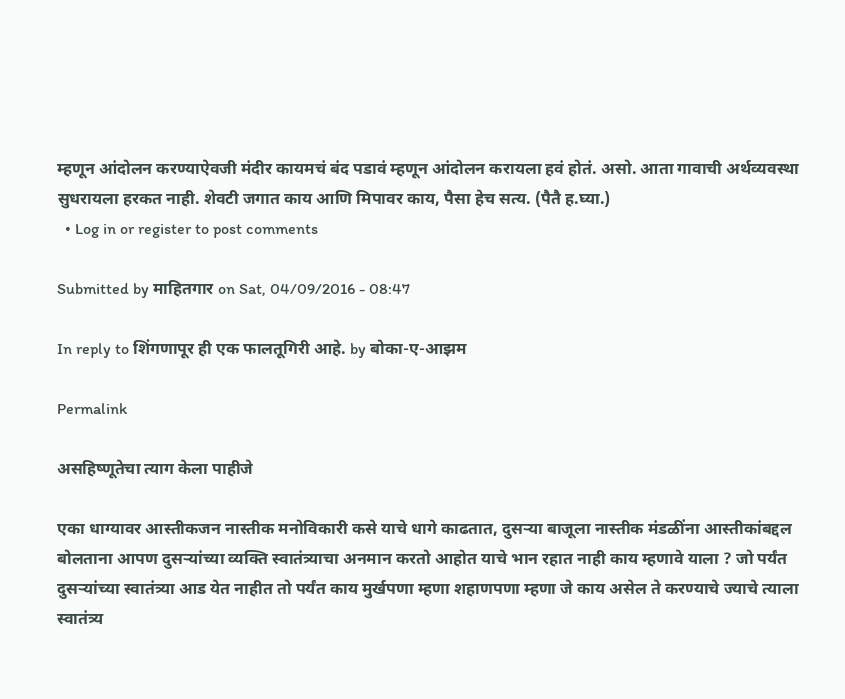म्हणून आंदोलन करण्याऐवजी मंदीर कायमचं बंद पडावं म्हणून आंदोलन करायला हवं होतं. असो. आता गावाची अर्थव्यवस्था सुधरायला हरकत नाही. शेवटी जगात काय आणि मिपावर काय, पैसा हेच सत्य. (पैतै ह.घ्या.)
  • Log in or register to post comments

Submitted by माहितगार on Sat, 04/09/2016 - 08:47

In reply to शिंगणापूर ही एक फालतूगिरी आहे. by बोका-ए-आझम

Permalink

असहिष्णूतेचा त्याग केला पाहीजे

एका धाग्यावर आस्तीकजन नास्तीक मनोविकारी कसे याचे धागे काढतात, दुसर्‍या बाजूला नास्तीक मंडळींना आस्तीकांबद्दल बोलताना आपण दुसर्‍यांच्या व्यक्ति स्वातंत्र्याचा अनमान करतो आहोत याचे भान रहात नाही काय म्हणावे याला ? जो पर्यंत दुसर्‍यांच्या स्वातंत्र्या आड येत नाहीत तो पर्यंत काय मुर्खपणा म्हणा शहाणपणा म्हणा जे काय असेल ते करण्याचे ज्याचे त्याला स्वातंत्र्य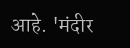आहे. 'मंदीर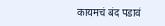कायमचं बंद पडावं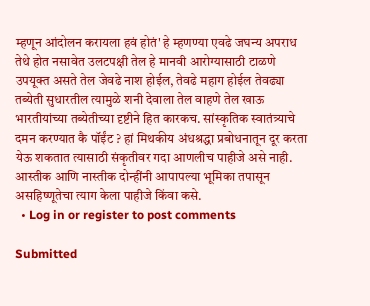म्हणून आंदोलन करायला हवं होतं' हे म्हणण्या एवढे जघन्य अपराध तेथे होत नसावेत उलटपक्षी तेल हे मानवी आरोग्यासाठी टाळणे उपयूक्त असते तेल जेवढे नाश होईल, तेवढे महाग होईल तेवढ्या तब्येती सुधारतील त्यामुळे शनी देवाला तेल वाहणे तेल खाऊ भारतीयांच्या तब्येतीच्या दृष्टीने हित कारकच. सांस्कृतिक स्वातंत्र्याचे दमन करण्यात कै पॉईंट ? हां मिथकीय अंधश्रद्धा प्रबोधनातून दूर करता येऊ शकतात त्यासाठी संकृतीवर गदा आणलीच पाहीजे असे नाही. आस्तीक आणि नास्तीक दोन्हींनी आपापल्या भूमिका तपासून असहिष्णूतेचा त्याग केला पाहीजे किंवा कसे.
  • Log in or register to post comments

Submitted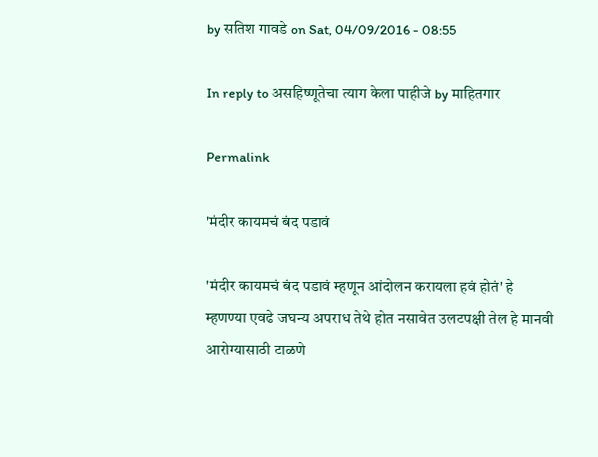by सतिश गावडे on Sat, 04/09/2016 - 08:55

In reply to असहिष्णूतेचा त्याग केला पाहीजे by माहितगार

Permalink

'मंदीर कायमचं बंद पडावं

'मंदीर कायमचं बंद पडावं म्हणून आंदोलन करायला हवं होतं' हे म्हणण्या एवढे जघन्य अपराध तेथे होत नसावेत उलटपक्षी तेल हे मानवी आरोग्यासाठी टाळणे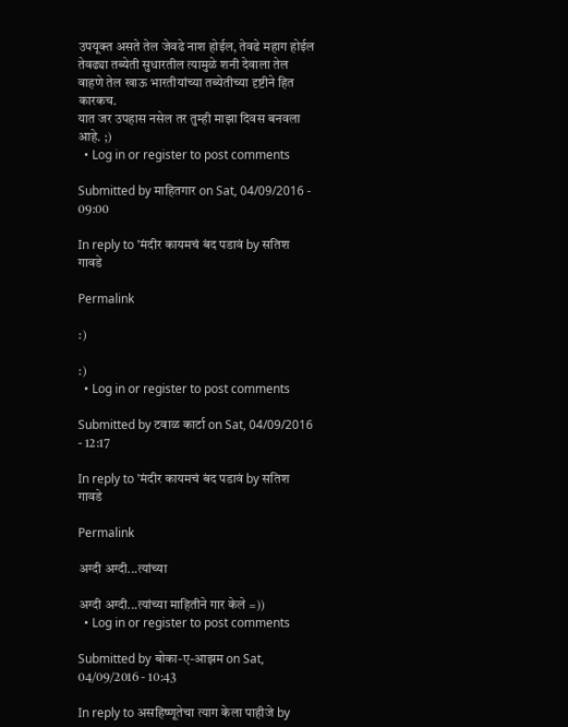उपयूक्त असते तेल जेवढे नाश होईल, तेवढे महाग होईल तेवढ्या तब्येती सुधारतील त्यामुळे शनी देवाला तेल वाहणे तेल खाऊ भारतीयांच्या तब्येतीच्या दृष्टीने हित कारकच.
यात जर उपहास नसेल तर तुम्ही माझा दिवस बनवला आहे. ;)
  • Log in or register to post comments

Submitted by माहितगार on Sat, 04/09/2016 - 09:00

In reply to 'मंदीर कायमचं बंद पडावं by सतिश गावडे

Permalink

:)

:)
  • Log in or register to post comments

Submitted by टवाळ कार्टा on Sat, 04/09/2016 - 12:17

In reply to 'मंदीर कायमचं बंद पडावं by सतिश गावडे

Permalink

अग्दी अग्दी...त्यांच्या

अग्दी अग्दी...त्यांच्या माहितीने गार केले =))
  • Log in or register to post comments

Submitted by बोका-ए-आझम on Sat, 04/09/2016 - 10:43

In reply to असहिष्णूतेचा त्याग केला पाहीजे by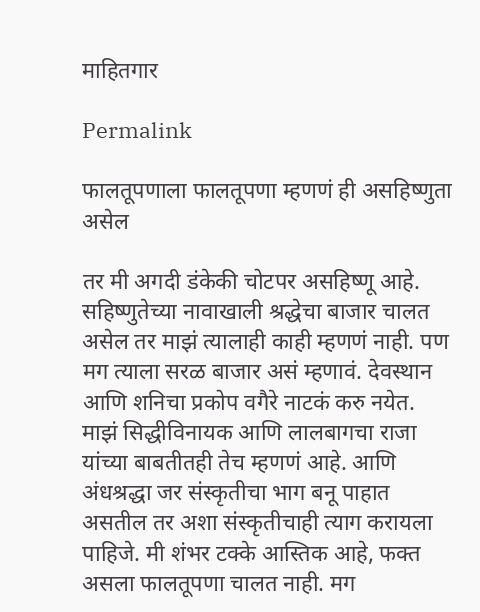माहितगार

Permalink

फालतूपणाला फालतूपणा म्हणणं ही असहिष्णुता असेल

तर मी अगदी डंकेकी चोटपर असहिष्णू आहे. सहिष्णुतेच्या नावाखाली श्रद्धेचा बाजार चालत असेल तर माझं त्यालाही काही म्हणणं नाही. पण मग त्याला सरळ बाजार असं म्हणावं. देवस्थान आणि शनिचा प्रकोप वगैरे नाटकं करु नयेत. माझं सिद्धीविनायक आणि लालबागचा राजा यांच्या बाबतीतही तेच म्हणणं आहे. आणि अंधश्रद्धा जर संस्कृतीचा भाग बनू पाहात असतील तर अशा संस्कृतीचाही त्याग करायला पाहिजे. मी शंभर टक्के आस्तिक आहे, फक्त असला फालतूपणा चालत नाही. मग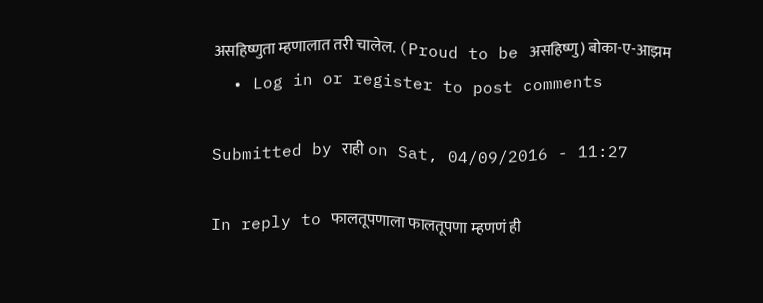असहिष्णुता म्हणालात तरी चालेल. (Proud to be असहिष्णु) बोका-ए-आझम
  • Log in or register to post comments

Submitted by राही on Sat, 04/09/2016 - 11:27

In reply to फालतूपणाला फालतूपणा म्हणणं ही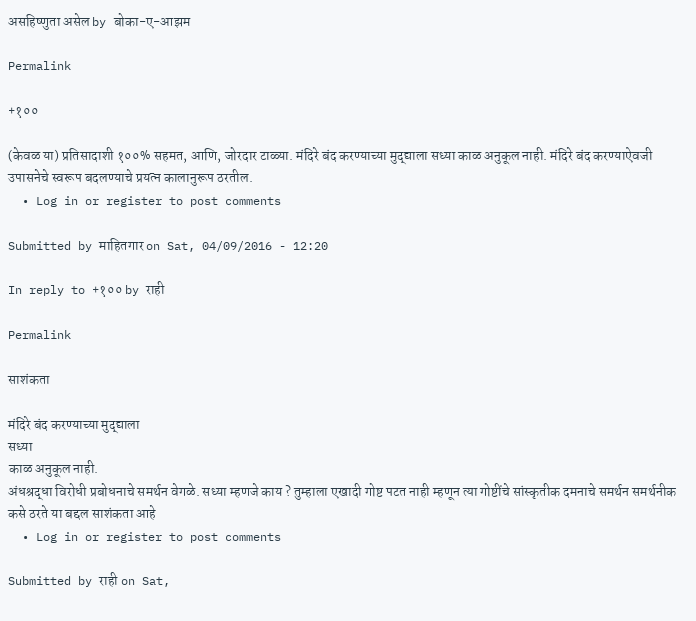असहिष्णुता असेल by बोका-ए-आझम

Permalink

+१००

(केवळ या) प्रतिसादाशी १००% सहमत, आणि, जोरदार टाळ्या. मंदिरे बंद करण्याच्या मुद्द्याला सध्या काळ अनुकूल नाही. मंदिरे बंद करण्याऐवजी उपासनेचे स्वरूप बदलण्याचे प्रयत्न कालानुरूप ठरतील.
  • Log in or register to post comments

Submitted by माहितगार on Sat, 04/09/2016 - 12:20

In reply to +१०० by राही

Permalink

साशंकता

मंदिरे बंद करण्याच्या मुद्द्याला
सध्या
काळ अनुकूल नाही.
अंधश्रद्धा विरोधी प्रबोधनाचे समर्थन वेगळे. सध्या म्हणजे काय ? तुम्हाला एखादी गोष्ट पटत नाही म्हणून त्या गोष्टींचे सांस्कृतीक दमनाचे समर्थन समर्थनीक कसे ठरते या बद्दल साशंकता आहे
  • Log in or register to post comments

Submitted by राही on Sat,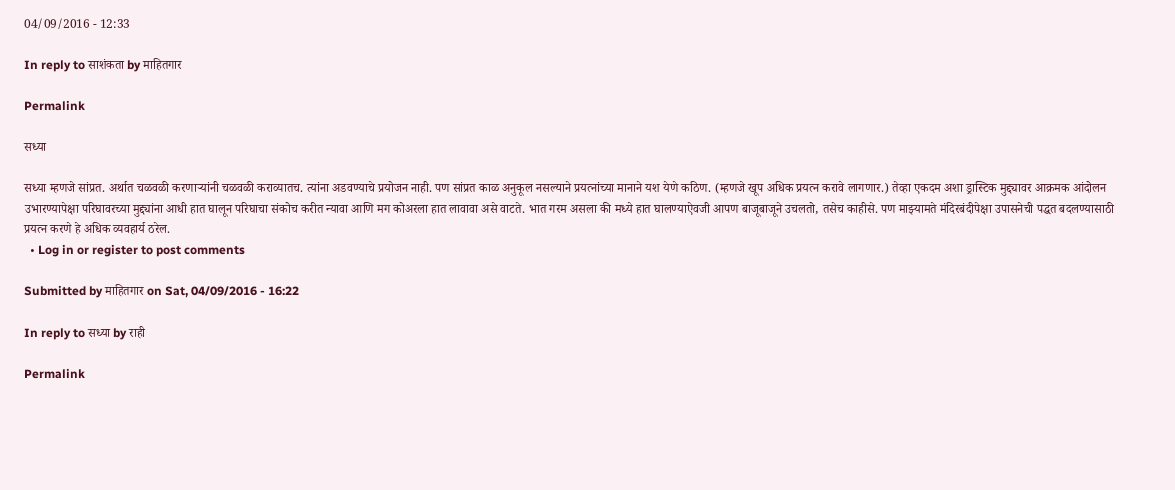04/09/2016 - 12:33

In reply to साशंकता by माहितगार

Permalink

सध्या

सध्या म्हणजे सांप्रत. अर्थात चळवळी करणार्‍यांनी चळवळी कराव्यातच. त्यांना अडवण्याचे प्रयोजन नाही. पण सांप्रत काळ अनुकूल नसल्याने प्रयत्नांच्या मानाने यश येणे कठिण. (म्हणजे खूप अधिक प्रयत्न करावे लागणार.) तेव्हा एकदम अशा ड्रास्टिक मुद्द्यावर आक्रमक आंदोलन उभारण्यापेक्षा परिघावरच्या मुद्द्यांना आधी हात घालून परिघाचा संकोच करीत न्यावा आणि मग कोअरला हात लावावा असे वाटते. भात गरम असला की मध्ये हात घालण्याऐवजी आपण बाजूबाजूने उचलतो, तसेच काहीसे. पण माझ्यामते मंदिरबंदीपेक्षा उपासनेची पद्धत बदलण्यासाठी प्रयत्न करणे हे अधिक व्यवहार्य ठरेल.
  • Log in or register to post comments

Submitted by माहितगार on Sat, 04/09/2016 - 16:22

In reply to सध्या by राही

Permalink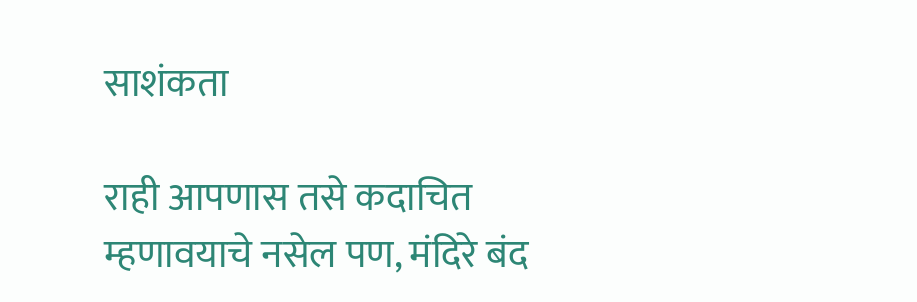साशंकता

राही आपणास तसे कदाचित म्हणावयाचे नसेल पण, मंदिरे बंद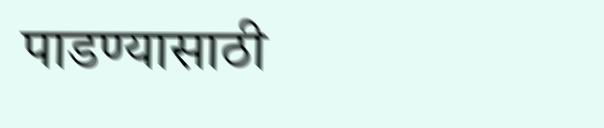पाडण्यासाठी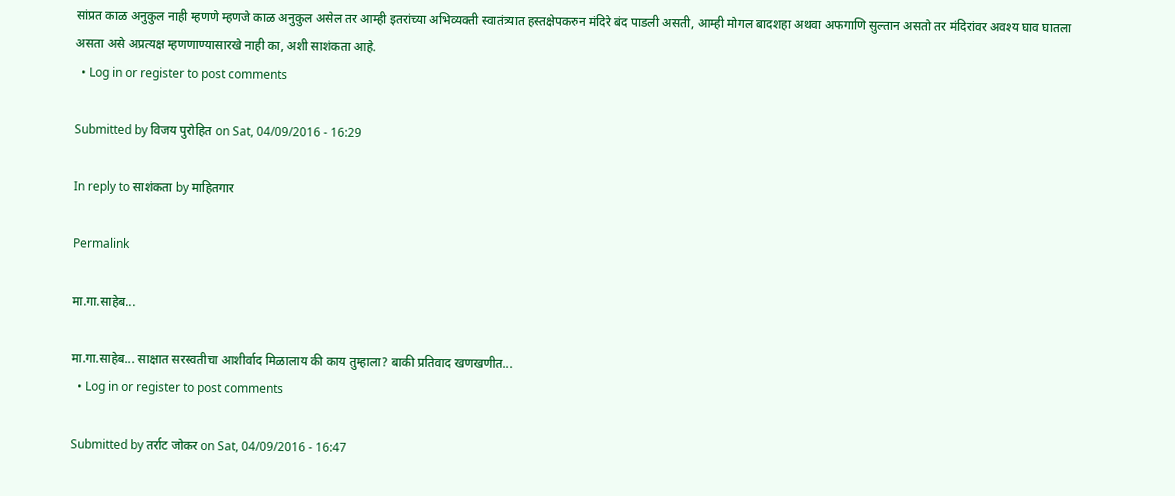सांप्रत काळ अनुकुल नाही म्हणणे म्हणजे काळ अनुकुल असेल तर आम्ही इतरांच्या अभिव्यक्ती स्वातंत्र्यात हस्तक्षेपकरुन मंदिरे बंद पाडली असती, आम्ही मोगल बादशहा अथवा अफगाणि सुल्तान असतो तर मंदिरांवर अवश्य घाव घातला असता असे अप्रत्यक्ष म्हणणाण्यासारखे नाही का, अशी साशंकता आहे.
  • Log in or register to post comments

Submitted by विजय पुरोहित on Sat, 04/09/2016 - 16:29

In reply to साशंकता by माहितगार

Permalink

मा.गा.साहेब...

मा.गा.साहेब... साक्षात सरस्वतीचा आशीर्वाद मिळालाय की काय तुम्हाला? बाकी प्रतिवाद खणखणीत...
  • Log in or register to post comments

Submitted by तर्राट जोकर on Sat, 04/09/2016 - 16:47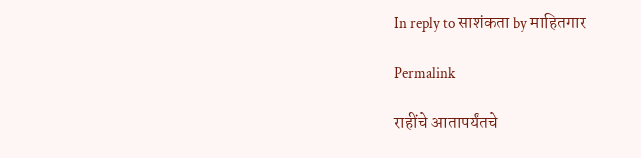In reply to साशंकता by माहितगार

Permalink

राहींचे आतापर्यंतचे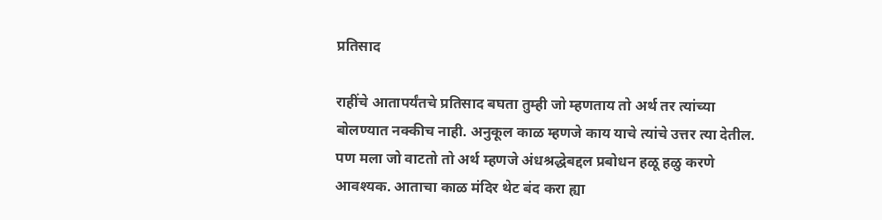प्रतिसाद

राहींचे आतापर्यंतचे प्रतिसाद बघता तुम्ही जो म्हणताय तो अर्थ तर त्यांच्या बोलण्यात नक्कीच नाही. अनुकूल काळ म्हणजे काय याचे त्यांचे उत्तर त्या देतील. पण मला जो वाटतो तो अर्थ म्हणजे अंधश्रद्धेबद्दल प्रबोधन हळू हळु करणे आवश्यक. आताचा काळ मंदिर थेट बंद करा ह्या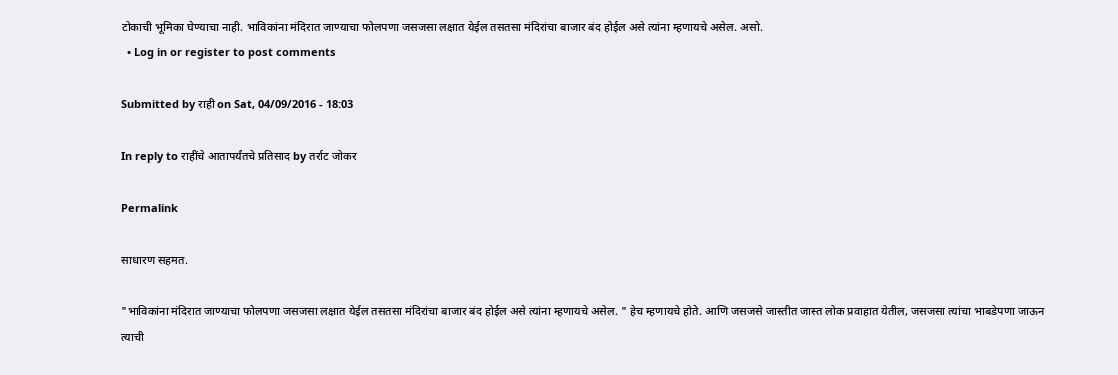टोकाची भूमिका घेण्याचा नाही. भाविकांना मंदिरात जाण्याचा फोलपणा जसजसा लक्षात येईल तसतसा मंदिरांचा बाजार बंद होईल असे त्यांना म्हणायचे असेल. असो.
  • Log in or register to post comments

Submitted by राही on Sat, 04/09/2016 - 18:03

In reply to राहींचे आतापर्यंतचे प्रतिसाद by तर्राट जोकर

Permalink

साधारण सहमत.

"भाविकांना मंदिरात जाण्याचा फोलपणा जसजसा लक्षात येईल तसतसा मंदिरांचा बाजार बंद होईल असे त्यांना म्हणायचे असेल. " हेच म्हणायचे होते. आणि जसजसे जास्तीत जास्त लोक प्रवाहात येतील, जसजसा त्यांचा भाबडेपणा जाऊन त्याची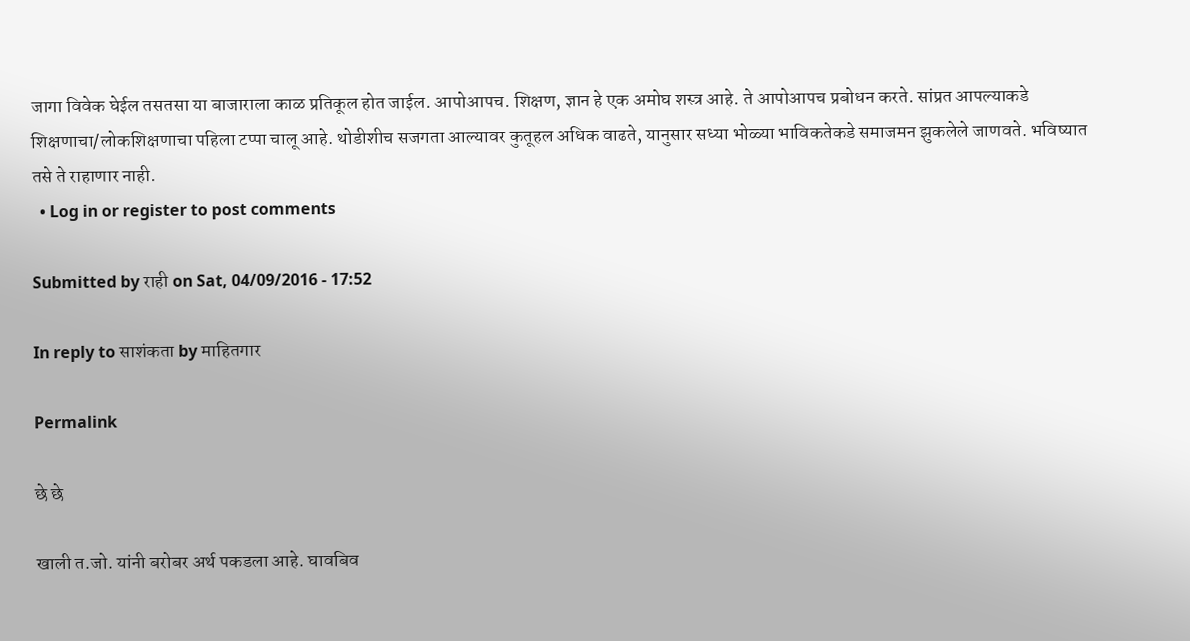जागा विवेक घेईल तसतसा या बाजाराला काळ प्रतिकूल होत जाईल. आपोआपच. शिक्षण, ज्ञान हे एक अमोघ शस्त्र आहे. ते आपोआपच प्रबोधन करते. सांप्रत आपल्याकडे शिक्षणाचा/लोकशिक्षणाचा पहिला टप्पा चालू आहे. थोडीशीच सजगता आल्यावर कुतूहल अधिक वाढते, यानुसार सध्या भोळ्या भाविकतेकडे समाजमन झुकलेले जाणवते. भविष्यात तसे ते राहाणार नाही.
  • Log in or register to post comments

Submitted by राही on Sat, 04/09/2016 - 17:52

In reply to साशंकता by माहितगार

Permalink

छे छे

खाली त.जो. यांनी बरोबर अर्थ पकडला आहे. घावबिव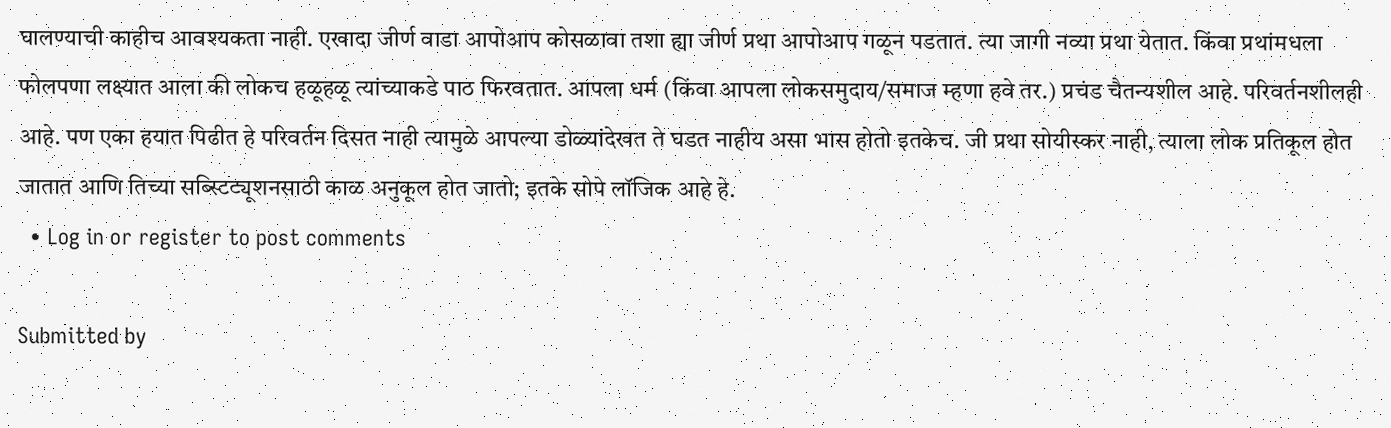घालण्याची काहीच आवश्यकता नाही. एखादा जीर्ण वाडा आपोआप कोसळावा तशा ह्या जीर्ण प्रथा आपोआप गळून पडतात. त्या जागी नव्या प्रथा येतात. किंवा प्रथांमधला फोलपणा लक्ष्यात आला की लोकच हळूहळू त्यांच्याकडे पाठ फिरवतात. आपला धर्म (किंवा आपला लोकसमुदाय/समाज म्हणा हवे तर.) प्रचंड चैतन्यशील आहे. परिवर्तनशीलही आहे. पण एका हयात पिढीत हे परिवर्तन दिसत नाही त्यामुळे आपल्या डोळ्यांदेखत ते घडत नाहीय असा भास होतो इतकेच. जी प्रथा सोयीस्कर नाही, त्याला लोक प्रतिकूल होत जातात आणि तिच्या सब्स्टिट्यूशनसाठी काळ अनुकूल होत जातो; इतके सोपे लॉजिक आहे हे.
  • Log in or register to post comments

Submitted by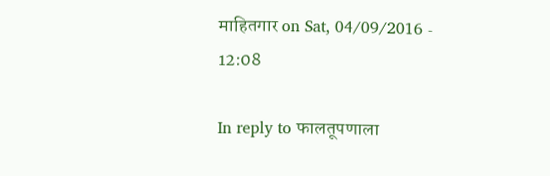माहितगार on Sat, 04/09/2016 - 12:08

In reply to फालतूपणाला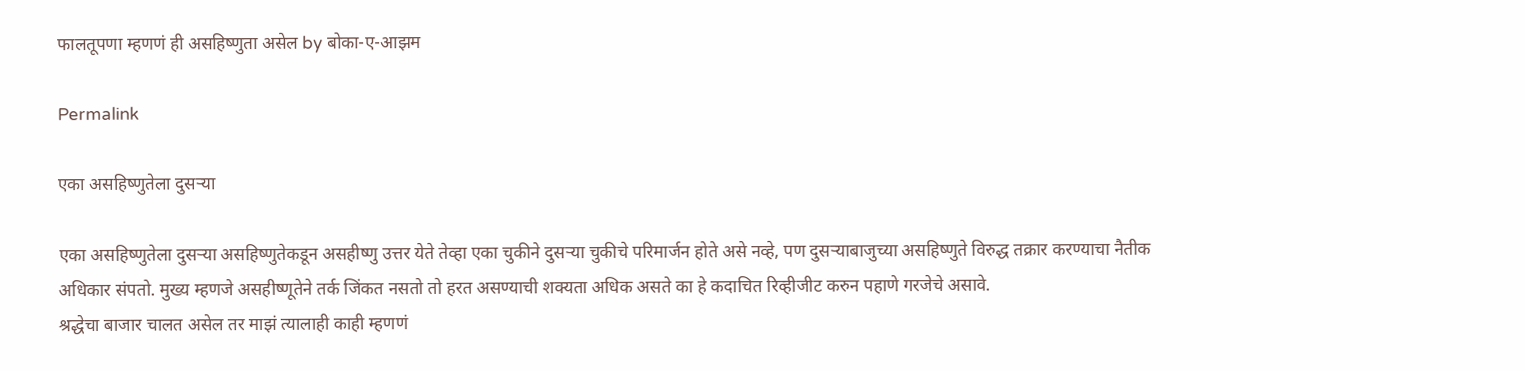फालतूपणा म्हणणं ही असहिष्णुता असेल by बोका-ए-आझम

Permalink

एका असहिष्णुतेला दुसर्‍या

एका असहिष्णुतेला दुसर्‍या असहिष्णुतेकडून असहीष्णु उत्तर येते तेव्हा एका चुकीने दुसर्‍या चुकीचे परिमार्जन होते असे नव्हे, पण दुसर्‍याबाजुच्या असहिष्णुते विरुद्ध तक्रार करण्याचा नैतीक अधिकार संपतो. मुख्य म्हणजे असहीष्णूतेने तर्क जिंकत नसतो तो हरत असण्याची शक्यता अधिक असते का हे कदाचित रिव्हीजीट करुन पहाणे गरजेचे असावे.
श्रद्धेचा बाजार चालत असेल तर माझं त्यालाही काही म्हणणं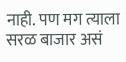नाही. पण मग त्याला सरळ बाजार असं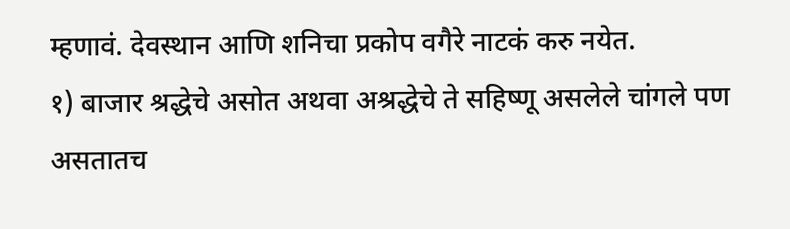म्हणावं. देवस्थान आणि शनिचा प्रकोप वगैरे नाटकं करु नयेत.
१) बाजार श्रद्धेचे असोत अथवा अश्रद्धेचे ते सहिष्णू असलेले चांगले पण असतातच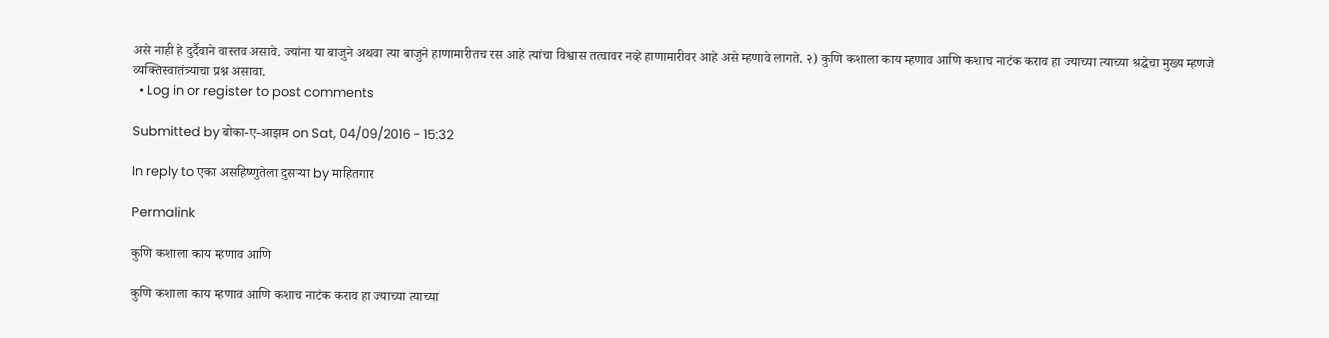असे नाही हे दुर्दैवाने वास्तव असावे. ज्यांना या बाजुने अथवा त्या बाजुने हाणामारीतच रस आहे त्यांचा विश्वास तत्वावर नव्हे हाणामारीवर आहे असे म्हणावे लागते. २) कुणि कशाला काय म्हणाव आणि कशाच नाटंक कराव हा ज्याच्या त्याच्या श्रद्धेचा मुख्य म्हणजे व्यक्तिस्वातंत्र्याचा प्रश्न असावा.
  • Log in or register to post comments

Submitted by बोका-ए-आझम on Sat, 04/09/2016 - 15:32

In reply to एका असहिष्णुतेला दुसर्‍या by माहितगार

Permalink

कुणि कशाला काय म्हणाव आणि

कुणि कशाला काय म्हणाव आणि कशाच नाटंक कराव हा ज्याच्या त्याच्या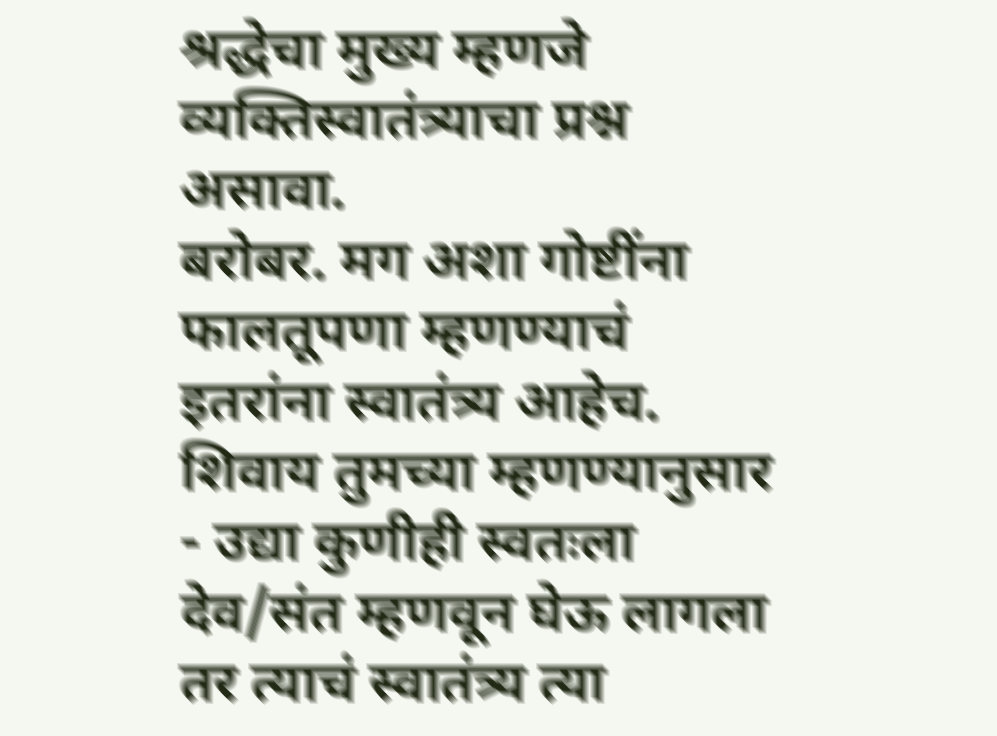श्रद्धेचा मुख्य म्हणजे व्यक्तिस्वातंत्र्याचा प्रश्न असावा.
बरोबर. मग अशा गोष्टींना फालतूपणा म्हणण्याचं इतरांना स्वातंत्र्य आहेच. शिवाय तुमच्या म्हणण्यानुसार - उद्या कुणीही स्वतःला देव/संत म्हणवून घेऊ लागला तर त्याचं स्वातंत्र्य त्या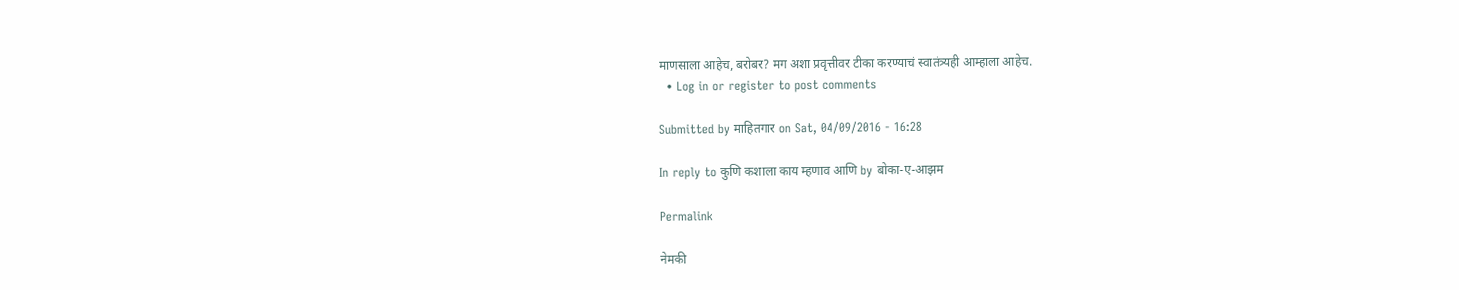माणसाला आहेच, बरोबर? मग अशा प्रवृत्तीवर टीका करण्याचं स्वातंत्र्यही आम्हाला आहेच.
  • Log in or register to post comments

Submitted by माहितगार on Sat, 04/09/2016 - 16:28

In reply to कुणि कशाला काय म्हणाव आणि by बोका-ए-आझम

Permalink

नेमकी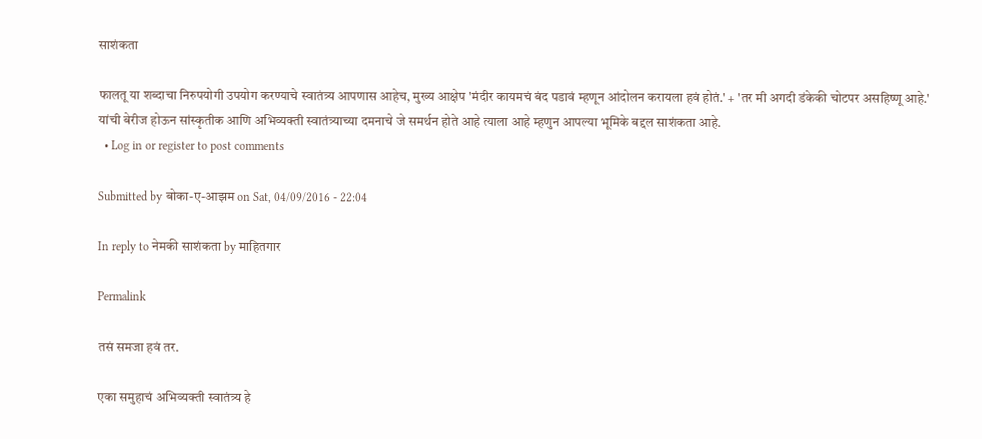साशंकता

फालतू या शब्दाचा निरुपयोगी उपयोग करण्याचे स्वातंत्र्य आपणास आहेच, मुख्य आक्षेप 'मंदीर कायमचं बंद पडावं म्हणून आंदोलन करायला हवं होतं.' + 'तर मी अगदी डंकेकी चोटपर असहिष्णू आहे.' यांची बेरीज होऊन सांस्कृतीक आणि अभिव्यक्ती स्वातंत्र्याच्या दमनाचे जे समर्थन होते आहे त्याला आहे म्हणुन आपल्या भूमिके बद्दल साशंकता आहे.
  • Log in or register to post comments

Submitted by बोका-ए-आझम on Sat, 04/09/2016 - 22:04

In reply to नेमकी साशंकता by माहितगार

Permalink

तसं समजा हवं तर.

एका समुहाचं अभिव्यक्ती स्वातंत्र्य हे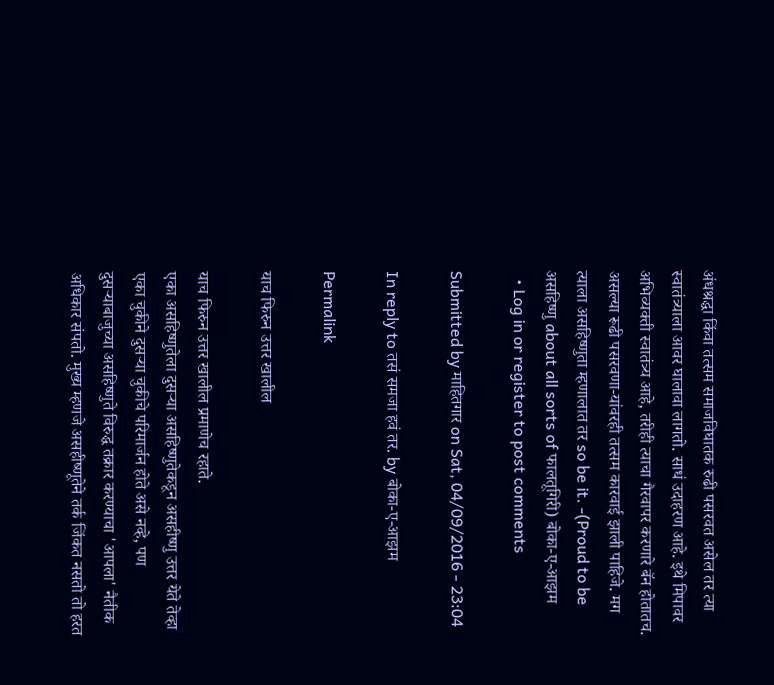अंधश्रद्धा किंवा तत्सम समाजविघातक रुढी पसरवत असेल तर त्या स्वातंत्र्याला आवर घालावा लागतो. साधं उदाहरण आहे. इथे मिपावर अभिव्यक्ती स्वातंत्र्य आहे, तरीही त्याचा गैरवापर करणारे बॅन होतातच. असल्या रूढी पसरवणा-यांवरही तत्सम कारवाई झाली पाहिजे. मग त्याला असहिष्णुता म्हणालात तर so be it. -(Proud to be असहिष्णु about all sorts of फालतूगिरी) बोका-ए-आझम
  • Log in or register to post comments

Submitted by माहितगार on Sat, 04/09/2016 - 23:04

In reply to तसं समजा हवं तर. by बोका-ए-आझम

Permalink

याच फिरुन उत्तर खालील

याच फिरुन उत्तर खालील प्रमाणेच रहाते.
एका असहिष्णुतेला दुसर्‍या असहिष्णुतेकडून असहीष्णु उत्तर येते तेव्हा एका चुकीने दुसर्‍या चुकीचे परिमार्जन होते असे नव्हे, पण दुसर्‍याबाजुच्या असहिष्णुते विरुद्ध तक्रार करण्याचा 'आपला' नैतीक अधिकार संपतो. मुख्य म्हणजे असहीष्णूतेने तर्क जिंकत नसतो तो हरत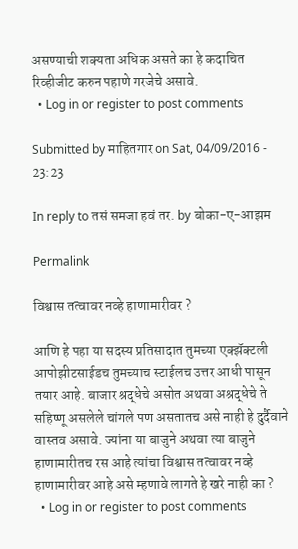असण्याची शक्यता अधिक असते का हे कदाचित रिव्हीजीट करुन पहाणे गरजेचे असावे.
  • Log in or register to post comments

Submitted by माहितगार on Sat, 04/09/2016 - 23:23

In reply to तसं समजा हवं तर. by बोका-ए-आझम

Permalink

विश्वास तत्वावर नव्हे हाणामारीवर ?

आणि हे पहा या सदस्य प्रतिसादात तुमच्या एक्झॅक्टली आपोझीटसाईडच तुमच्याच स्टाईलच उत्तर आधी पासून तयार आहे. बाजार श्रद्धेचे असोत अथवा अश्रद्धेचे ते सहिष्णू असलेले चांगले पण असतातच असे नाही हे दुर्दैवाने वास्तव असावे. ज्यांना या बाजुने अथवा त्या बाजुने हाणामारीतच रस आहे त्यांचा विश्वास तत्वावर नव्हे हाणामारीवर आहे असे म्हणावे लागते हे खरे नाही का ?
  • Log in or register to post comments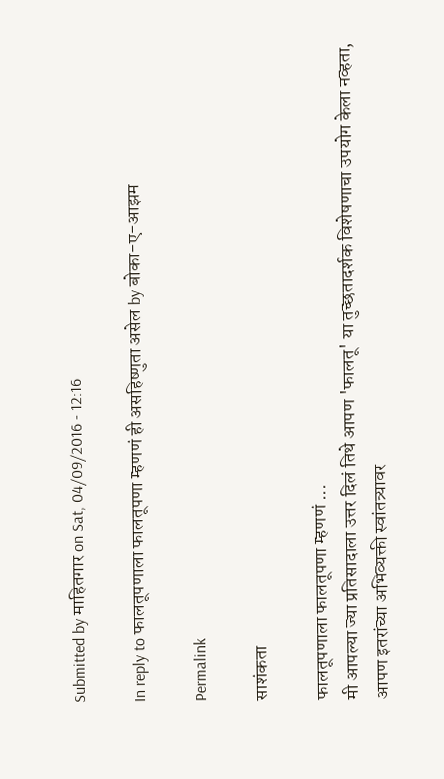Submitted by माहितगार on Sat, 04/09/2016 - 12:16

In reply to फालतूपणाला फालतूपणा म्हणणं ही असहिष्णुता असेल by बोका-ए-आझम

Permalink

साशंकता

फालतूपणाला फालतूपणा म्हणणं ...
मी आपल्या ज्या प्रतिसादाला उत्तर दिलं तिथे आपण 'फालतू' या तुच्छतादर्शक विशेषणाचा उपयोग केला नव्हता, आपण इतरांच्या अभिव्यक्ती स्वांतत्र्यावर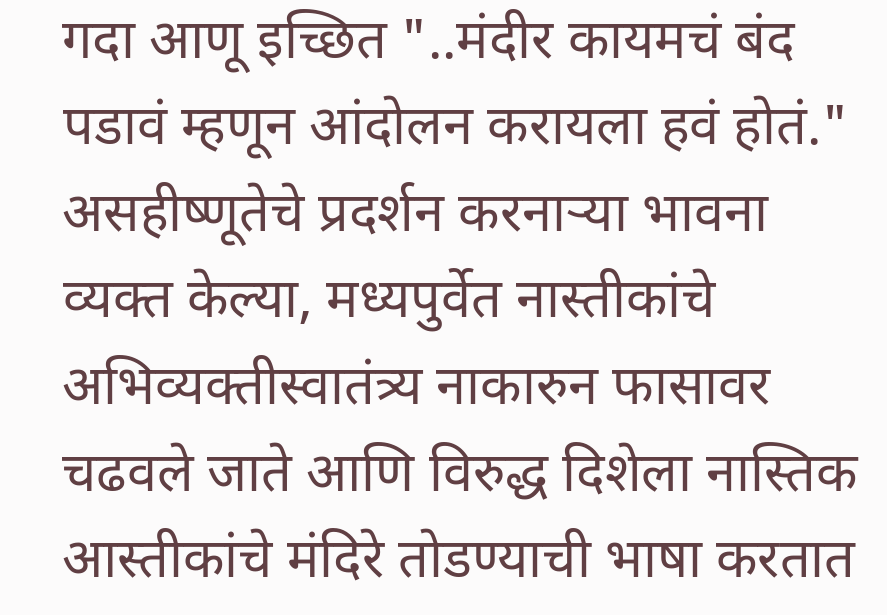गदा आणू इच्छित "..मंदीर कायमचं बंद पडावं म्हणून आंदोलन करायला हवं होतं." असहीष्णूतेचे प्रदर्शन करनार्‍या भावना व्यक्त केल्या, मध्यपुर्वेत नास्तीकांचे अभिव्यक्तीस्वातंत्र्य नाकारुन फासावर चढवले जाते आणि विरुद्ध दिशेला नास्तिक आस्तीकांचे मंदिरे तोडण्याची भाषा करतात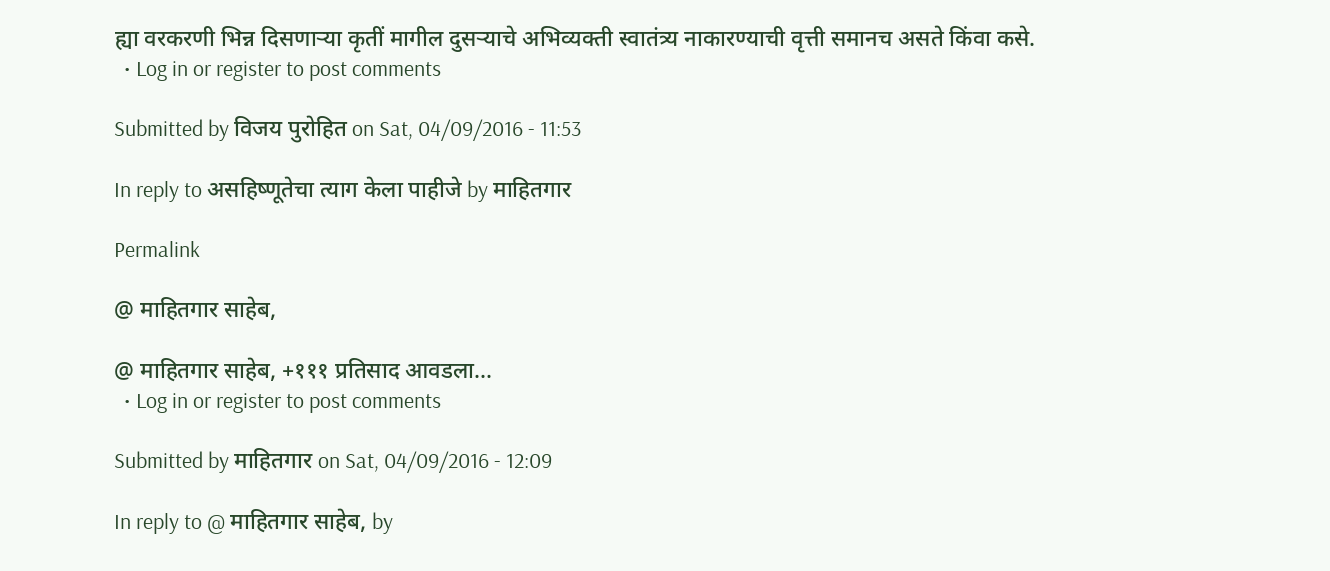ह्या वरकरणी भिन्न दिसणार्‍या कृतीं मागील दुसर्‍याचे अभिव्यक्ती स्वातंत्र्य नाकारण्याची वृत्ती समानच असते किंवा कसे.
  • Log in or register to post comments

Submitted by विजय पुरोहित on Sat, 04/09/2016 - 11:53

In reply to असहिष्णूतेचा त्याग केला पाहीजे by माहितगार

Permalink

@ माहितगार साहेब,

@ माहितगार साहेब, +१११ प्रतिसाद आवडला...
  • Log in or register to post comments

Submitted by माहितगार on Sat, 04/09/2016 - 12:09

In reply to @ माहितगार साहेब, by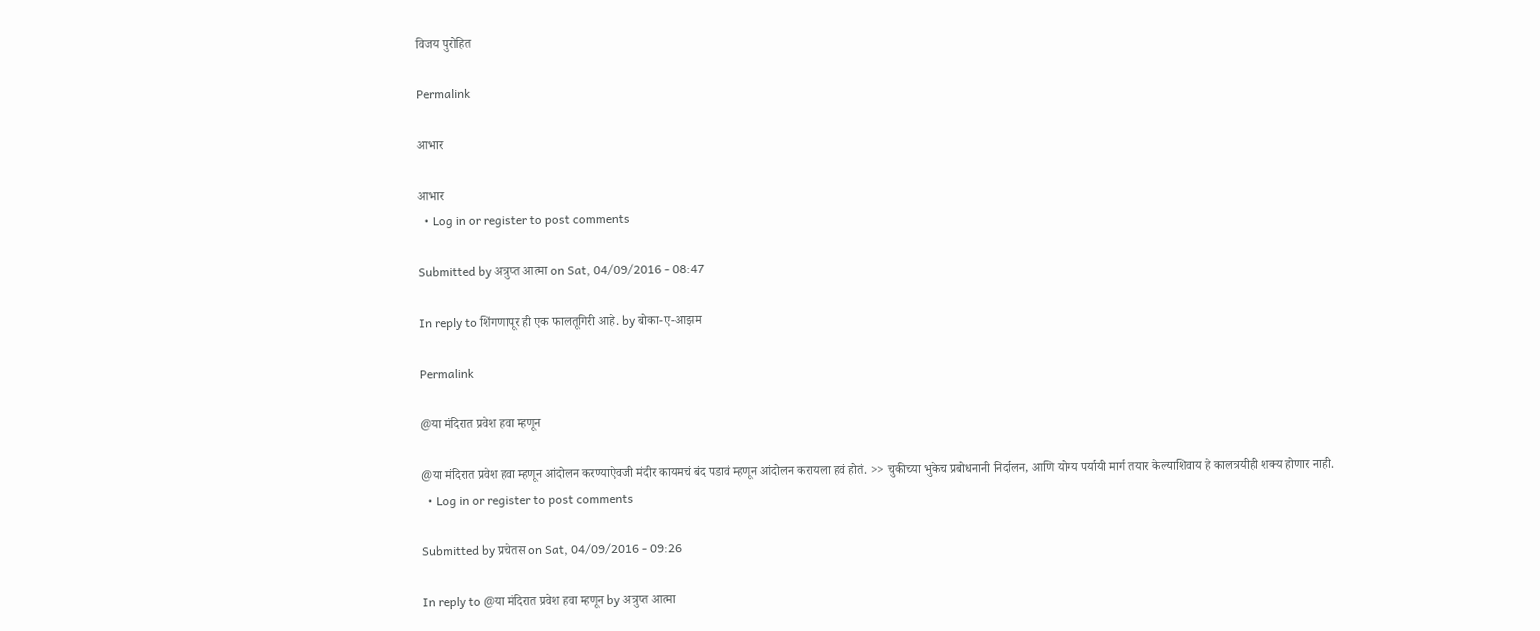विजय पुरोहित

Permalink

आभार

आभार
  • Log in or register to post comments

Submitted by अत्रुप्त आत्मा on Sat, 04/09/2016 - 08:47

In reply to शिंगणापूर ही एक फालतूगिरी आहे. by बोका-ए-आझम

Permalink

@या मंदिरात प्रवेश हवा म्हणून

@या मंदिरात प्रवेश हवा म्हणून आंदोलन करण्याऐवजी मंदीर कायमचं बंद पडावं म्हणून आंदोलन करायला हवं होतं. >> चुकीच्या भुकेच प्रबोधनानी निर्दालन, आणि योग्य पर्यायी मार्ग तयार केल्याशिवाय हे कालत्रयीही शक्य होणार नाही.
  • Log in or register to post comments

Submitted by प्रचेतस on Sat, 04/09/2016 - 09:26

In reply to @या मंदिरात प्रवेश हवा म्हणून by अत्रुप्त आत्मा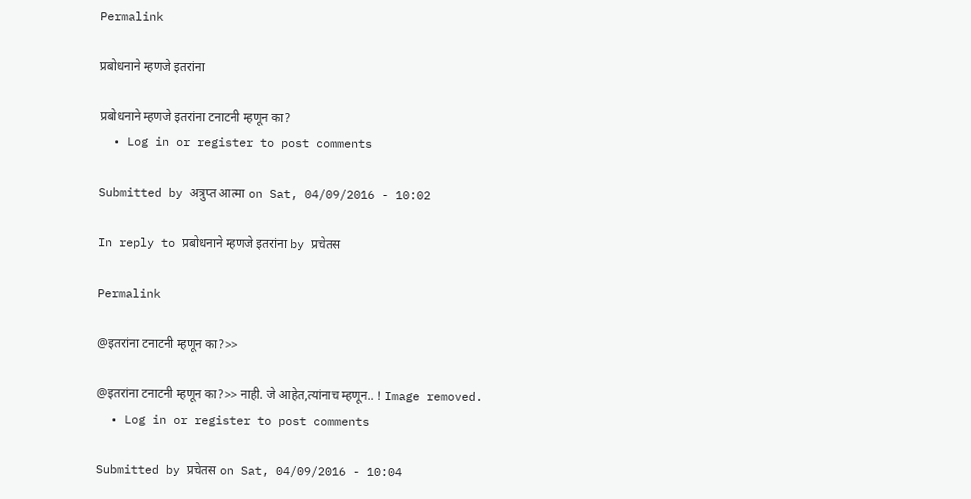Permalink

प्रबोधनाने म्हणजे इतरांना

प्रबोधनाने म्हणजे इतरांना टनाटनी म्हणून का?
  • Log in or register to post comments

Submitted by अत्रुप्त आत्मा on Sat, 04/09/2016 - 10:02

In reply to प्रबोधनाने म्हणजे इतरांना by प्रचेतस

Permalink

@इतरांना टनाटनी म्हणून का?>>

@इतरांना टनाटनी म्हणून का?>> नाही. जे आहेत,त्यांनाच म्हणून.. ! Image removed.
  • Log in or register to post comments

Submitted by प्रचेतस on Sat, 04/09/2016 - 10:04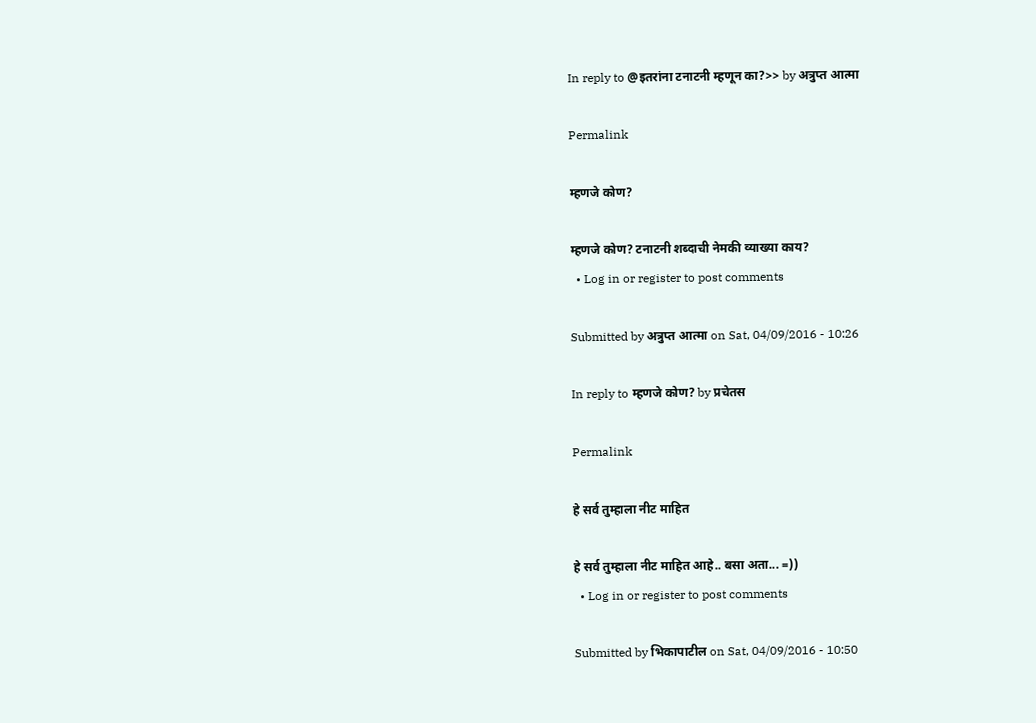In reply to @इतरांना टनाटनी म्हणून का?>> by अत्रुप्त आत्मा

Permalink

म्हणजे कोण?

म्हणजे कोण? टनाटनी शब्दाची नेमकी व्याख्या काय?
  • Log in or register to post comments

Submitted by अत्रुप्त आत्मा on Sat, 04/09/2016 - 10:26

In reply to म्हणजे कोण? by प्रचेतस

Permalink

हे सर्व तुम्हाला नीट माहित

हे सर्व तुम्हाला नीट माहित आहे.. बसा अता... =))
  • Log in or register to post comments

Submitted by भिकापाटील on Sat, 04/09/2016 - 10:50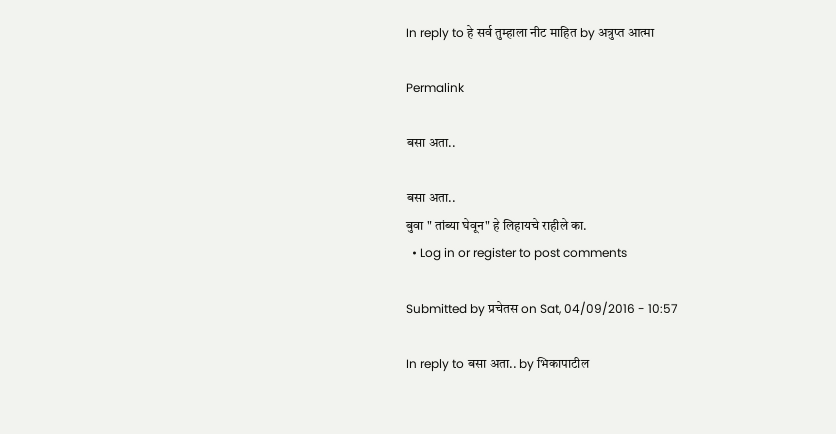In reply to हे सर्व तुम्हाला नीट माहित by अत्रुप्त आत्मा

Permalink

बसा अता..

बसा अता..
बुवा " तांब्या घेवून" हे लिहायचे राहीले का.
  • Log in or register to post comments

Submitted by प्रचेतस on Sat, 04/09/2016 - 10:57

In reply to बसा अता.. by भिकापाटील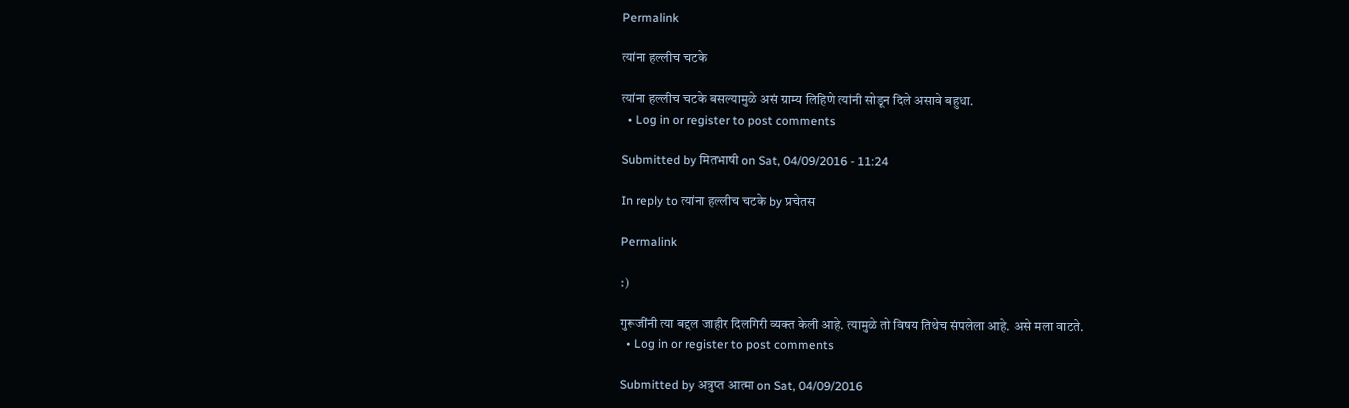Permalink

त्यांना हल्लीच चटके

त्यांना हल्लीच चटके बसल्यामुळे असं ग्राम्य लिहिणे त्यांनी सोडून दिले असावे बहुधा.
  • Log in or register to post comments

Submitted by मितभाषी on Sat, 04/09/2016 - 11:24

In reply to त्यांना हल्लीच चटके by प्रचेतस

Permalink

:)

गुरूजींनी त्या बद्दल जाहीर दिलगिरी व्यक्त केली आहे. त्यामुळे तो विषय तिथेच संपलेला आहे. असे मला वाटते.
  • Log in or register to post comments

Submitted by अत्रुप्त आत्मा on Sat, 04/09/2016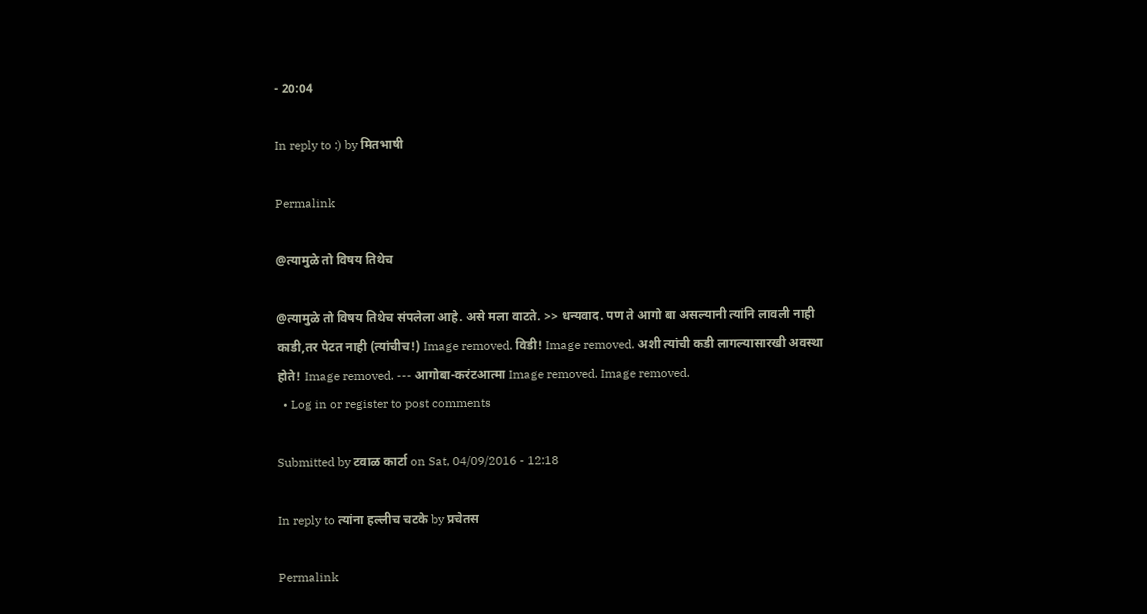- 20:04

In reply to :) by मितभाषी

Permalink

@त्यामुळे तो विषय तिथेच

@त्यामुळे तो विषय तिथेच संपलेला आहे. असे मला वाटते. >> धन्यवाद. पण ते आगो बा असल्यानी त्यांनि लावली नाही काडी,तर पेटत नाही (त्यांचीच!) Image removed. विडी! Image removed. अशी त्यांची कडी लागल्यासारखी अवस्था होते! Image removed. --- आगोबा-करंटआत्मा Image removed. Image removed.
  • Log in or register to post comments

Submitted by टवाळ कार्टा on Sat, 04/09/2016 - 12:18

In reply to त्यांना हल्लीच चटके by प्रचेतस

Permalink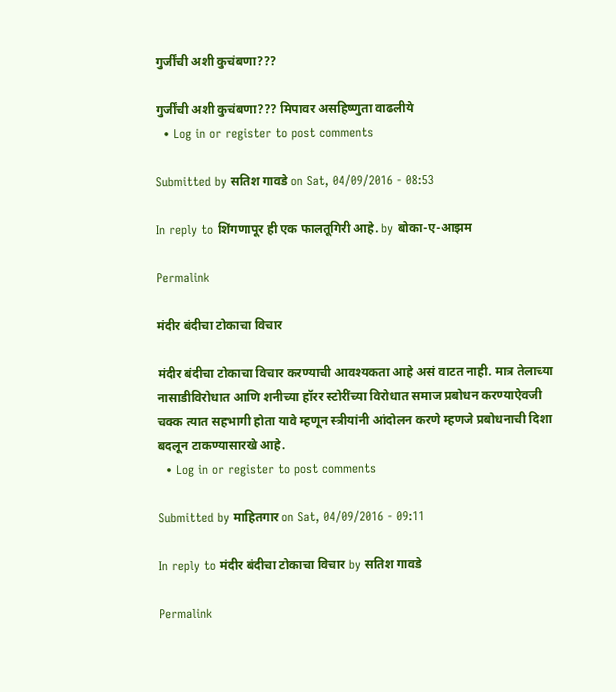गुर्जींची अशी कुचंबणा???

गुर्जींची अशी कुचंबणा??? मिपावर असहिष्णुता वाढलीये
  • Log in or register to post comments

Submitted by सतिश गावडे on Sat, 04/09/2016 - 08:53

In reply to शिंगणापूर ही एक फालतूगिरी आहे. by बोका-ए-आझम

Permalink

मंदीर बंदीचा टोकाचा विचार

मंदीर बंदीचा टोकाचा विचार करण्याची आवश्यकता आहे असं वाटत नाही. मात्र तेलाच्या नासाडीविरोधात आणि शनीच्या हॉरर स्टोरींच्या विरोधात समाज प्रबोधन करण्याऐवजी चक्क त्यात सहभागी होता यावे म्हणून स्त्रीयांनी आंदोलन करणे म्हणजे प्रबोधनाची दिशा बदलून टाकण्यासारखे आहे.
  • Log in or register to post comments

Submitted by माहितगार on Sat, 04/09/2016 - 09:11

In reply to मंदीर बंदीचा टोकाचा विचार by सतिश गावडे

Permalink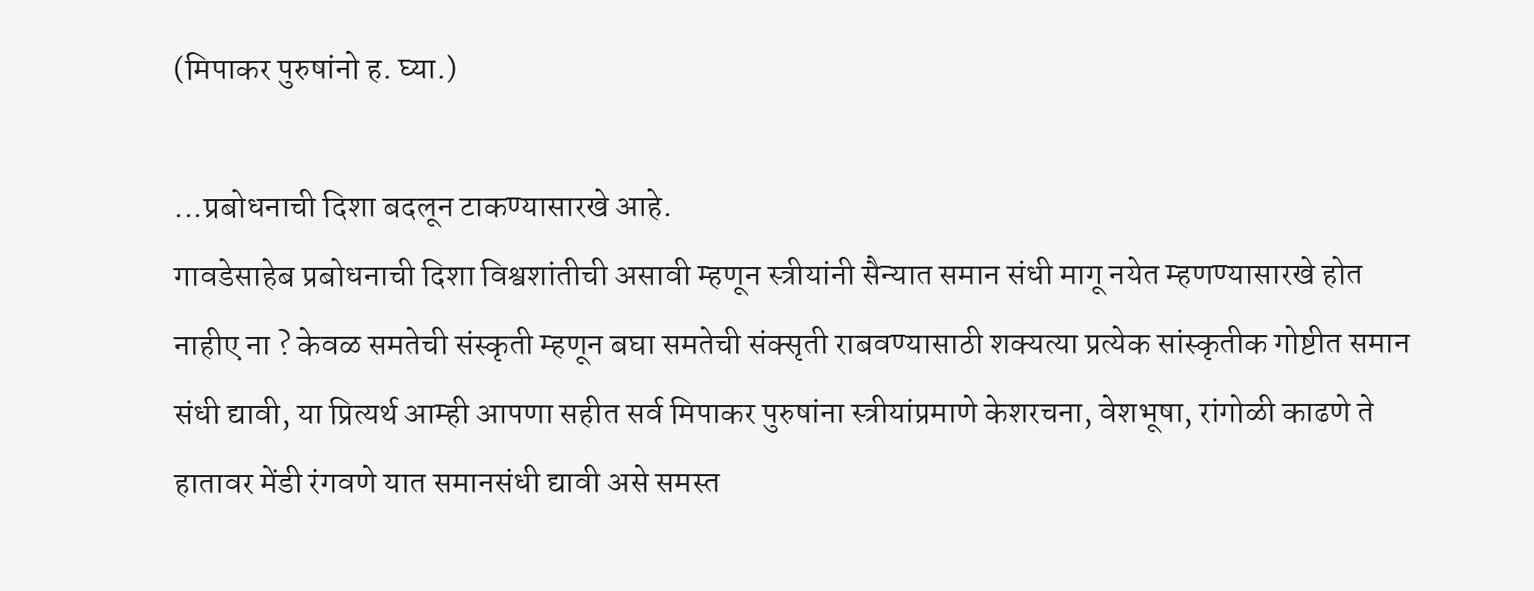(मिपाकर पुरुषांनो ह. घ्या.)

...प्रबोधनाची दिशा बदलून टाकण्यासारखे आहे.
गावडेसाहेब प्रबोधनाची दिशा विश्वशांतीची असावी म्हणून स्त्रीयांनी सैन्यात समान संधी मागू नयेत म्हणण्यासारखे होत नाहीए ना ? केवळ समतेची संस्कृती म्हणून बघा समतेची संक्सृती राबवण्यासाठी शक्यत्या प्रत्येक सांस्कृतीक गोष्टीत समान संधी द्यावी, या प्रित्यर्थ आम्ही आपणा सहीत सर्व मिपाकर पुरुषांना स्त्रीयांप्रमाणे केशरचना, वेशभूषा, रांगोळी काढणे ते हातावर मेंडी रंगवणे यात समानसंधी द्यावी असे समस्त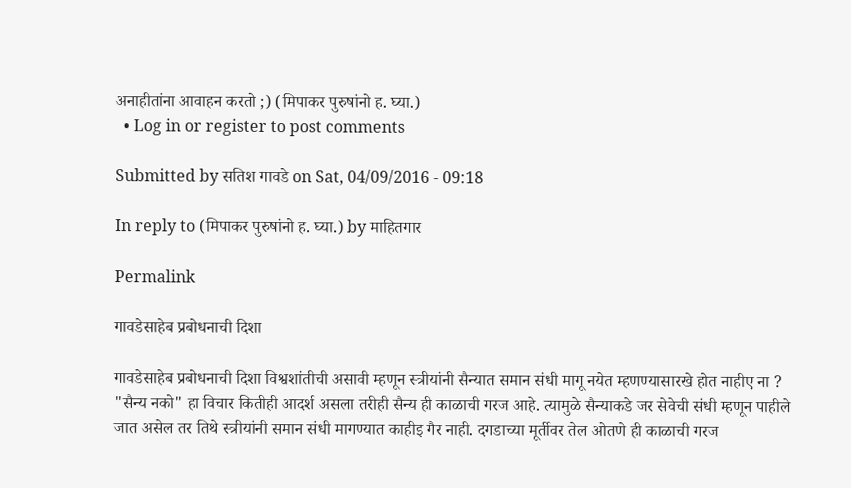अनाहीतांना आवाहन करतो ;) (मिपाकर पुरुषांनो ह. घ्या.)
  • Log in or register to post comments

Submitted by सतिश गावडे on Sat, 04/09/2016 - 09:18

In reply to (मिपाकर पुरुषांनो ह. घ्या.) by माहितगार

Permalink

गावडेसाहेब प्रबोधनाची दिशा

गावडेसाहेब प्रबोधनाची दिशा विश्वशांतीची असावी म्हणून स्त्रीयांनी सैन्यात समान संधी मागू नयेत म्हणण्यासारखे होत नाहीए ना ?
"सैन्य नको" हा विचार कितीही आदर्श असला तरीही सैन्य ही काळाची गरज आहे. त्यामुळे सैन्याकडे जर सेवेची संधी म्हणून पाहीले जात असेल तर तिथे स्त्रीयांनी समान संधी मागण्यात काहीइ गैर नाही. दगडाच्या मूर्तीवर तेल ओतणे ही काळाची गरज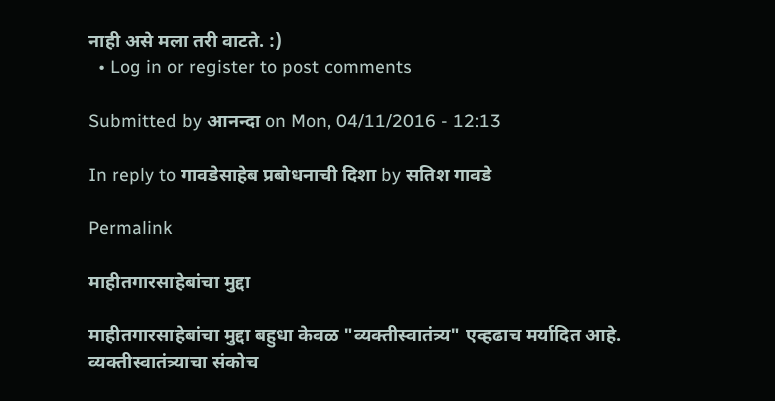नाही असे मला तरी वाटते. :)
  • Log in or register to post comments

Submitted by आनन्दा on Mon, 04/11/2016 - 12:13

In reply to गावडेसाहेब प्रबोधनाची दिशा by सतिश गावडे

Permalink

माहीतगारसाहेबांचा मुद्दा

माहीतगारसाहेबांचा मुद्दा बहुधा केवळ "व्यक्तीस्वातंत्र्य" एव्हढाच मर्यादित आहे. व्यक्तीस्वातंत्र्याचा संकोच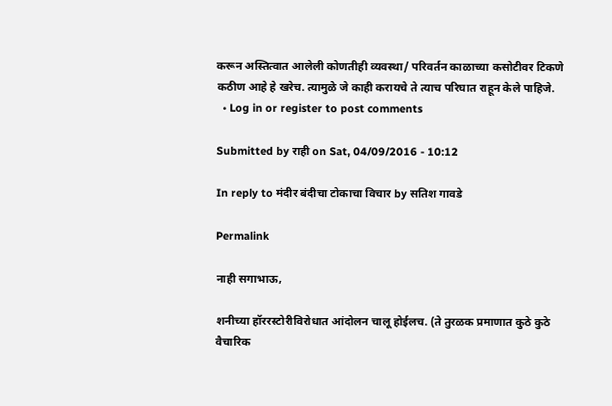करून अस्तित्वात आलेली कोणतीही व्यवस्था/ परिवर्तन काळाच्या कसोटीवर टिकणे कठीण आहे हे खरेच. त्यामुळे जे काही करायचे ते त्याच परिघात राहून केले पाहिजे.
  • Log in or register to post comments

Submitted by राही on Sat, 04/09/2016 - 10:12

In reply to मंदीर बंदीचा टोकाचा विचार by सतिश गावडे

Permalink

नाही सगाभाऊ,

शनीच्या हॉररस्टोरीविरोधात आंदोलन चालू होईलच. (ते तुरळक प्रमाणात कुठे कुठे वैचारिक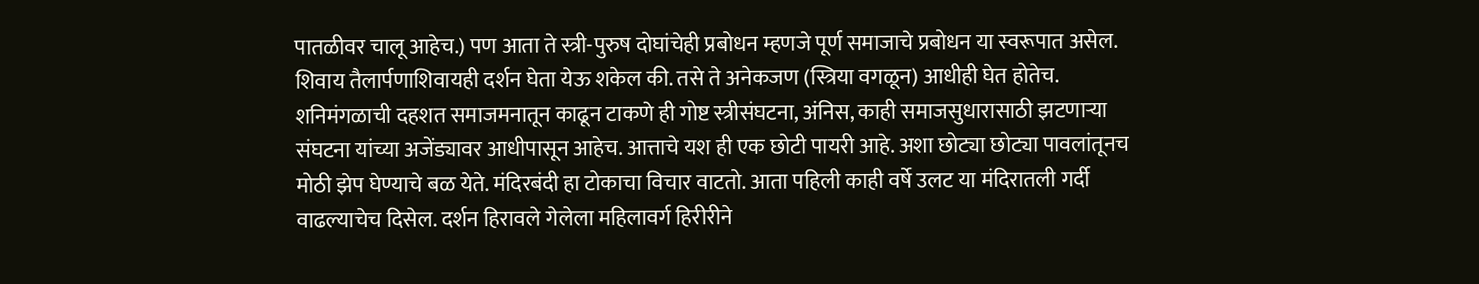पातळीवर चालू आहेच.) पण आता ते स्त्री-पुरुष दोघांचेही प्रबोधन म्हणजे पूर्ण समाजाचे प्रबोधन या स्वरूपात असेल. शिवाय तैलार्पणाशिवायही दर्शन घेता येऊ शकेल की. तसे ते अनेकजण (स्त्रिया वगळून) आधीही घेत होतेच. शनिमंगळाची दहशत समाजमनातून काढून टाकणे ही गोष्ट स्त्रीसंघटना, अंनिस, काही समाजसुधारासाठी झटणार्‍या संघटना यांच्या अजेंड्यावर आधीपासून आहेच. आत्ताचे यश ही एक छोटी पायरी आहे. अशा छोट्या छोट्या पावलांतूनच मोठी झेप घेण्याचे बळ येते. मंदिरबंदी हा टोकाचा विचार वाटतो. आता पहिली काही वर्षे उलट या मंदिरातली गर्दी वाढल्याचेच दिसेल. दर्शन हिरावले गेलेला महिलावर्ग हिरीरीने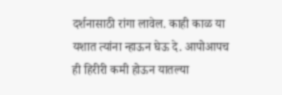दर्शनासाठी रांगा लावेल. काही काळ या यशात त्यांना न्हाऊन घेऊ दे. आपोआपच ही हिरीरी कमी होऊन यातल्या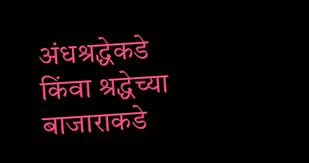अंधश्रद्धेकडे किंवा श्रद्धेच्या बाजाराकडे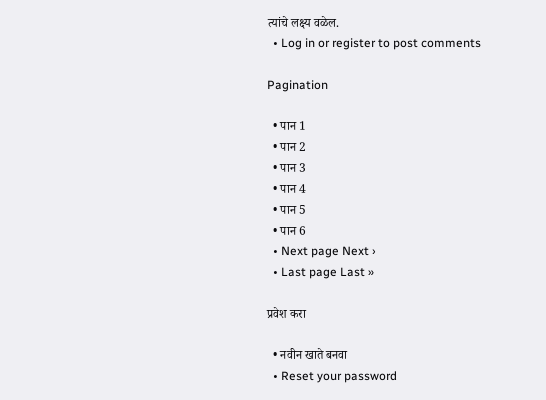त्यांचे लक्ष्य वळेल.
  • Log in or register to post comments

Pagination

  • पान 1
  • पान 2
  • पान 3
  • पान 4
  • पान 5
  • पान 6
  • Next page Next ›
  • Last page Last »

प्रवेश करा

  • नवीन खाते बनवा
  • Reset your password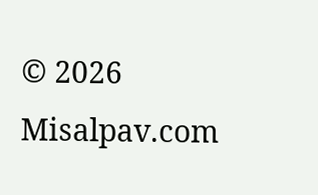© 2026 Misalpav.com